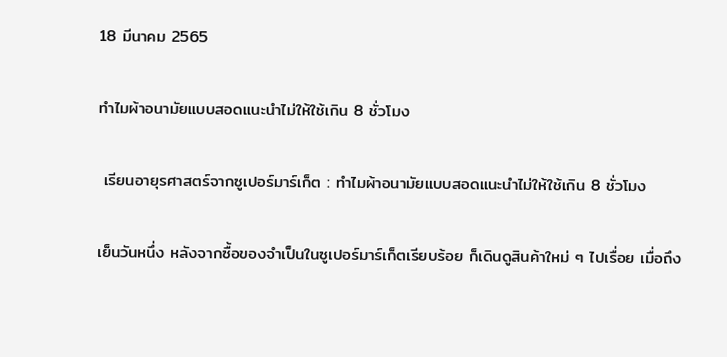18 มีนาคม 2565

ทำไมผ้าอนามัยแบบสอดแนะนำไม่ให้ใช้เกิน 8 ชั่วโมง

 เรียนอายุรศาสตร์จากซูเปอร์มาร์เก็ต : ทำไมผ้าอนามัยแบบสอดแนะนำไม่ให้ใช้เกิน 8 ชั่วโมง

เย็นวันหนึ่ง หลังจากซื้อของจำเป็นในซูเปอร์มาร์เก็ตเรียบร้อย ก็เดินดูสินค้าใหม่ ๆ ไปเรื่อย เมื่อถึง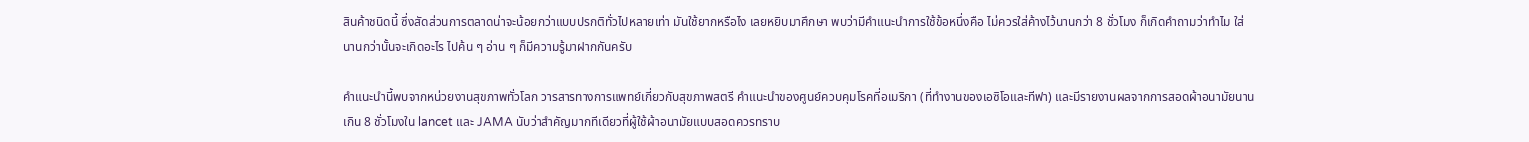สินค้าชนิดนี้ ซึ่งสัดส่วนการตลาดน่าจะน้อยกว่าแบบปรกติทั่วไปหลายเท่า มันใช้ยากหรือไง เลยหยิบมาศึกษา พบว่ามีคำแนะนำการใช้ข้อหนึ่งคือ ไม่ควรใส่ค้างไว้นานกว่า 8 ชั่วโมง ก็เกิดคำถามว่าทำไม ใส่นานกว่านั้นจะเกิดอะไร ไปค้น ๆ อ่าน ๆ ก็มีความรู้มาฝากกันครับ

คำแนะนำนี้พบจากหน่วยงานสุขภาพทั่วโลก วารสารทางการแพทย์เกี่ยวกับสุขภาพสตรี คำแนะนำของศูนย์ควบคุมโรคที่อเมริกา (ที่ทำงานของเอซิโอและทีฟา) และมีรายงานผลจากการสอดผ้าอนามัยนานเกิน 8 ชั่วโมงใน lancet และ JAMA นับว่าสำคัญมากทีเดียวที่ผู้ใช้ผ้าอนามัยแบบสอดควรทราบ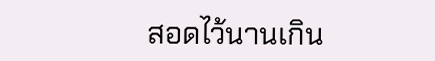สอดไว้นานเกิน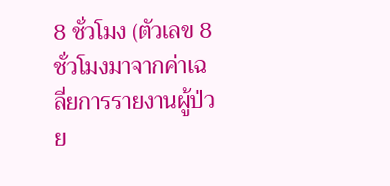8 ชั่วโมง (ตัวเลข 8 ชั่วโมงมาจากค่าเฉลี่ยการรายงานผู้ป่วย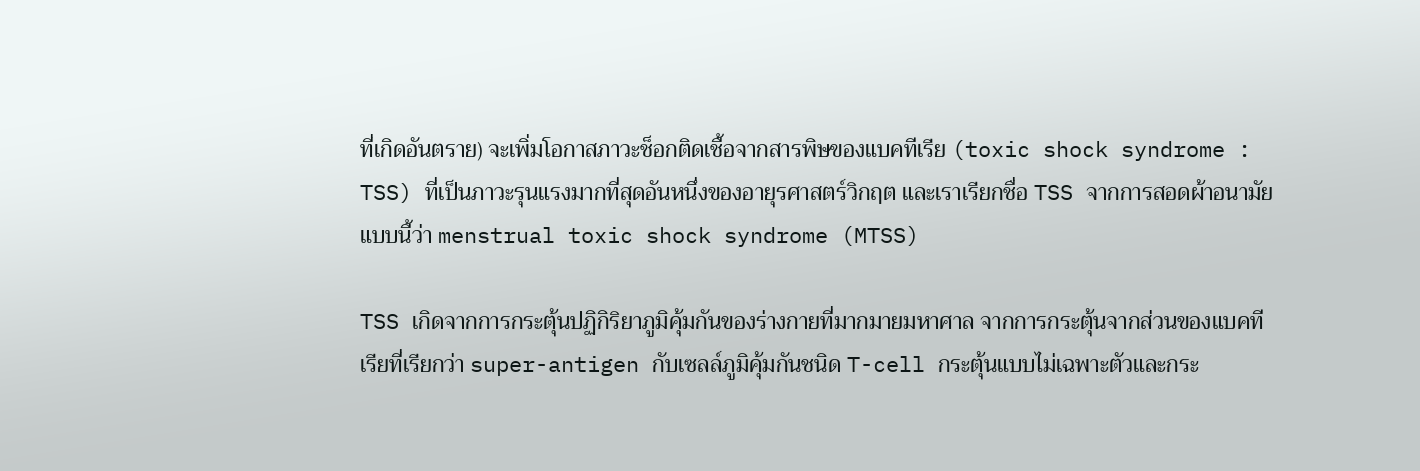ที่เกิดอันตราย) จะเพิ่มโอกาสภาวะช็อกติดเชื้อจากสารพิษของแบคทีเรีย (toxic shock syndrome : TSS) ที่เป็นภาวะรุนแรงมากที่สุดอันหนึ่งของอายุรศาสตร์วิกฤต และเราเรียกชื่อ TSS จากการสอดผ้าอนามัยแบบนี้ว่า menstrual toxic shock syndrome (MTSS)

TSS เกิดจากการกระตุ้นปฏิกิริยาภูมิคุ้มกันของร่างกายที่มากมายมหาศาล จากการกระตุ้นจากส่วนของแบคทีเรียที่เรียกว่า super-antigen กับเซลล์ภูมิคุ้มกันชนิด T-cell กระตุ้นแบบไม่เฉพาะตัวและกระ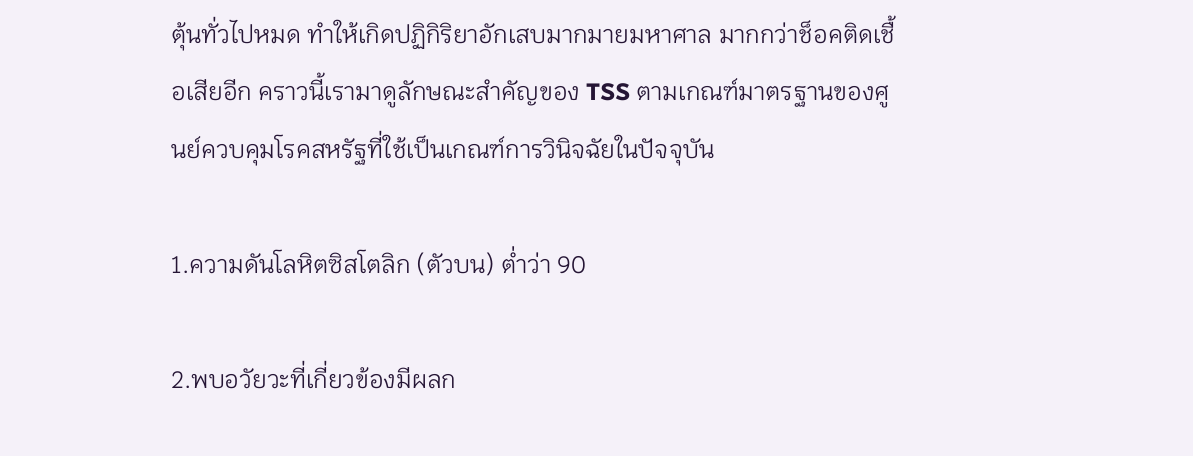ตุ้นทั่วไปหมด ทำให้เกิดปฏิกิริยาอักเสบมากมายมหาศาล มากกว่าช็อคติดเชื้อเสียอีก คราวนี้เรามาดูลักษณะสำคัญของ TSS ตามเกณฑ์มาตรฐานของศูนย์ควบคุมโรคสหรัฐที่ใช้เป็นเกณฑ์การวินิจฉัยในปัจจุบัน

1.ความดันโลหิตซิสโตลิก (ตัวบน) ต่ำว่า 90

2.พบอวัยวะที่เกี่ยวข้องมีผลก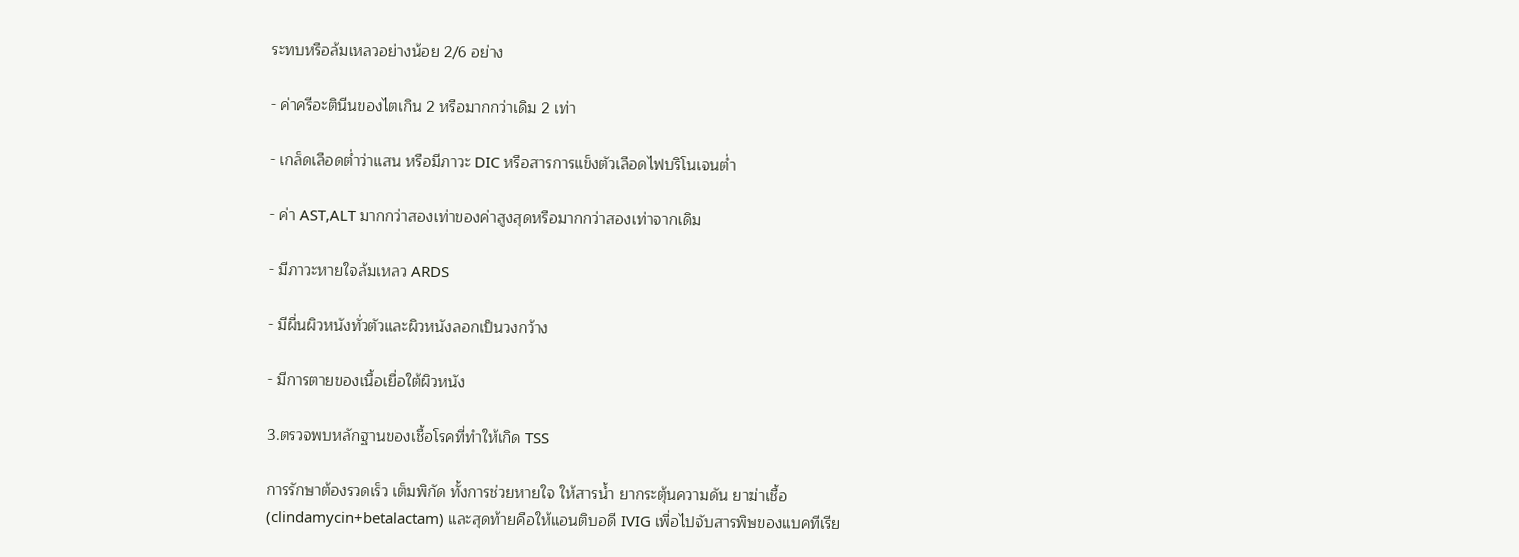ระทบหรือล้มเหลวอย่างน้อย 2/6 อย่าง

- ค่าครีอะตินีนของไตเกิน 2 หรือมากกว่าเดิม 2 เท่า

- เกล็ดเลือดต่ำว่าแสน หรือมีภาวะ DIC หรือสารการแข็งตัวเลือดไฟบริโนเจนต่ำ

- ค่า AST,ALT มากกว่าสองเท่าของค่าสูงสุดหรือมากกว่าสองเท่าจากเดิม

- มีภาวะหายใจล้มเหลว ARDS

- มีผื่นผิวหนังทั่วตัวและผิวหนังลอกเป็นวงกว้าง

- มีการตายของเนื้อเยื่อใต้ผิวหนัง

3.ตรวจพบหลักฐานของเชื้อโรคที่ทำให้เกิด TSS

การรักษาต้องรวดเร็ว เต็มพิกัด ทั้งการช่วยหายใจ ให้สารน้ำ ยากระตุ้นความดัน ยาฆ่าเชื้อ (clindamycin+betalactam) และสุดท้ายคือให้แอนติบอดี IVIG เพื่อไปจับสารพิษของแบคทีเรีย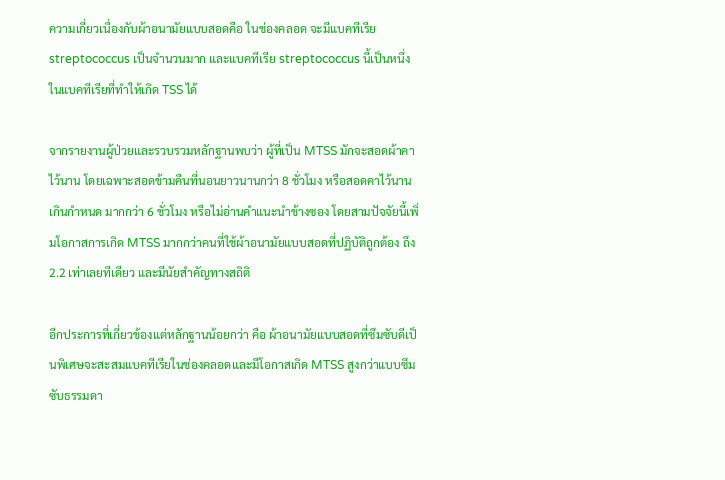ความเกี่ยวเนื่องกับผ้าอนามัยแบบสอดคือ ในช่องคลอด จะมีแบคทีเรีย streptococcus เป็นจำนวนมาก และแบคทีเรีย streptococcus นี้เป็นหนึ่งในแบคทีเรียที่ทำให้เกิด TSS ได้

จากรายงานผู้ป่วยและรวบรวมหลักฐานพบว่า ผู้ที่เป็น MTSS มักจะสอดผ้าคาไว้นาน โดยเฉพาะสอดข้ามคืนที่นอนยาวนานกว่า 8 ชั่วโมง หรือสอดคาไว้นานเกินกำหนด มากกว่า 6 ชั่วโมง หรือไม่อ่านคำแนะนำข้างซอง โดยสามปัจจัยนี้เพิ่มโอกาสการเกิด MTSS มากกว่าคนที่ใช้ผ้าอนามัยแบบสอดที่ปฏิบัติถูกต้อง ถึง 2.2 เท่าเลยทีเดียว และมีนัยสำคัญทางสถิติ

อีกประการที่เกี่ยวข้องแต่หลักฐานน้อยกว่า คือ ผ้าอนามัยแบบสอดที่ซึมซับดีเป็นพิเศษจะสะสมแบคทีเรียในช่องคลอดและมีโอกาสเกิด MTSS สูงกว่าแบบซึมซับธรรมดา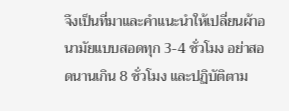จึงเป็นที่มาและคำแนะนำให้เปลี่ยนผ้าอนามัยแบบสอดทุก 3-4 ชั่วโมง อย่าสอดนานเกิน 8 ชั่วโมง และปฏิบัติตาม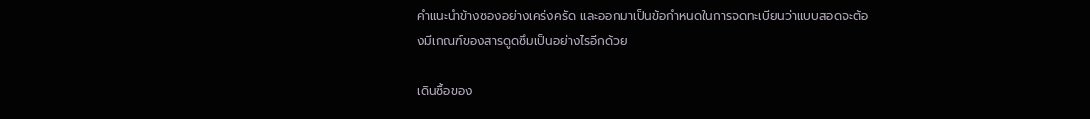คำแนะนำข้างซองอย่างเคร่งครัด และออกมาเป็นข้อกำหนดในการจดทะเบียนว่าแบบสอดจะต้องมีเกณฑ์ของสารดูดซึมเป็นอย่างไรอีกด้วย

เดินซื้อของ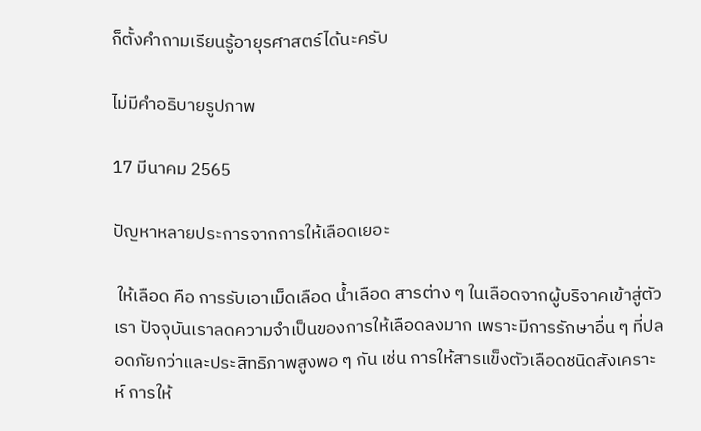ก็ตั้งคำถามเรียนรู้อายุรศาสตร์ได้นะครับ

ไม่มีคำอธิบายรูปภาพ

17 มีนาคม 2565

ปัญหาหลายประการจากการให้เลือดเยอะ

 ให้เลือด คือ การรับเอาเม็ดเลือด น้ำเลือด สารต่าง ๆ ในเลือดจากผู้บริจาคเข้าสู่ตัวเรา ปัจจุบันเราลดความจำเป็นของการให้เลือดลงมาก เพราะมีการรักษาอื่น ๆ ที่ปลอดภัยกว่าและประสิทธิภาพสูงพอ ๆ กัน เช่น การให้สารแข็งตัวเลือดชนิดสังเคราะห์ การให้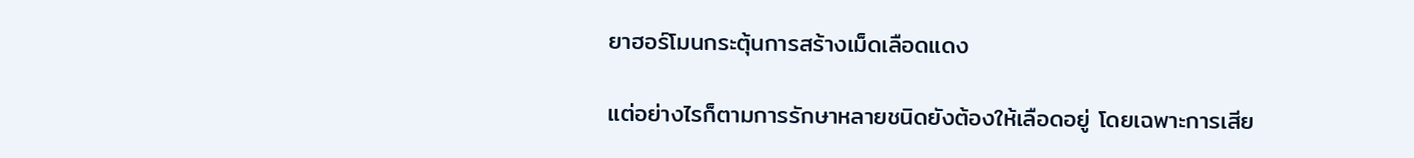ยาฮอร์โมนกระตุ้นการสร้างเม็ดเลือดแดง

แต่อย่างไรก็ตามการรักษาหลายชนิดยังต้องให้เลือดอยู่ โดยเฉพาะการเสีย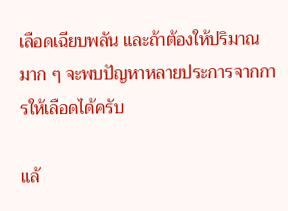เลือดเฉียบพลัน และถ้าต้องให้ปริมาณมาก ๆ จะพบปัญหาหลายประการจากการให้เลือดได้ครับ

แล้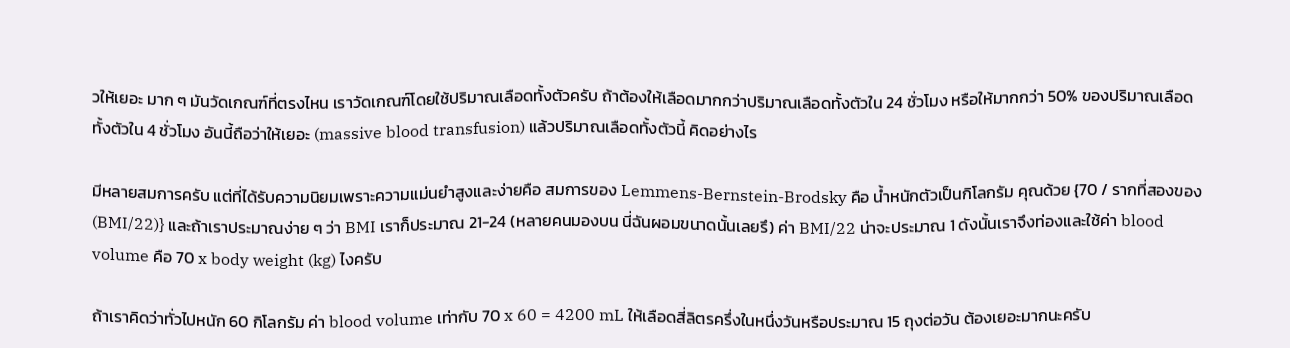วให้เยอะ มาก ๆ มันวัดเกณฑ์ที่ตรงไหน เราวัดเกณฑ์โดยใช้ปริมาณเลือดทั้งตัวครับ ถ้าต้องให้เลือดมากกว่าปริมาณเลือดทั้งตัวใน 24 ชั่วโมง หรือให้มากกว่า 50% ของปริมาณเลือดทั้งตัวใน 4 ชั่วโมง อันนี้ถือว่าให้เยอะ (massive blood transfusion) แล้วปริมาณเลือดทั้งตัวนี้ คิดอย่างไร

มีหลายสมการครับ แต่ที่ได้รับความนิยมเพราะความแม่นยำสูงและง่ายคือ สมการของ Lemmens-Bernstein-Brodsky คือ น้ำหนักตัวเป็นกิโลกรัม คุณด้วย {70 / รากที่สองของ (BMI/22)} และถ้าเราประมาณง่าย ๆ ว่า BMI เราก็ประมาณ 21-24 (หลายคนมองบน นี่ฉันผอมขนาดนั้นเลยรึ) ค่า BMI/22 น่าจะประมาณ 1 ดังนั้นเราจึงท่องและใช้ค่า blood volume คือ 70 x body weight (kg) ไงครับ

ถ้าเราคิดว่าทั่วไปหนัก 60 กิโลกรัม ค่า blood volume เท่ากับ 70 x 60 = 4200 mL ให้เลือดสี่ลิตรครึ่งในหนึ่งวันหรือประมาณ 15 ถุงต่อวัน ต้องเยอะมากนะครับ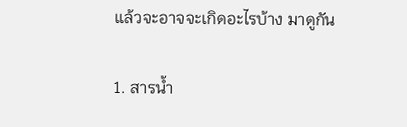แล้วจะอาจจะเกิดอะไรบ้าง มาดูกัน

1. สารน้ำ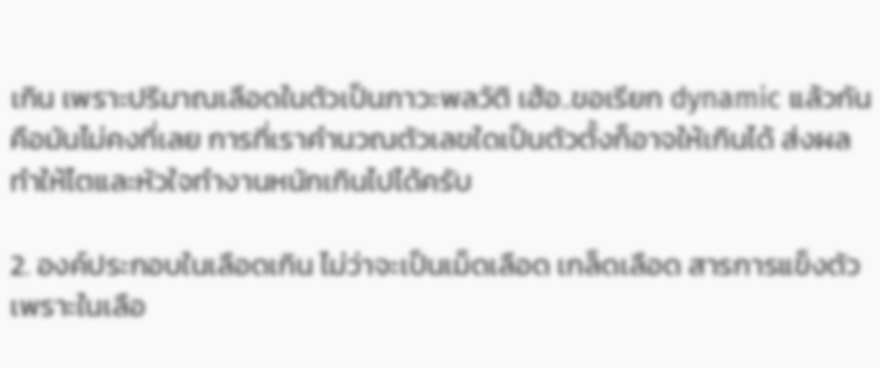เกิน เพราะปริมาณเลือดในตัวเป็นภาวะพลวัติ เฮ้อ..ขอเรียก dynamic แล้วกัน คือมันไม่คงที่เลย การที่เราคำนวณตัวเลขใดเป็นตัวตั้งก็อาจให้เกินได้ ส่งผลทำให้ไตและหัวใจทำงานหนักเกินไปได้ครับ

2. องค์ประกอบในเลือดเกิน ไม่ว่าจะเป็นเม็ดเลือด เกล็ดเลือด สารการแข็งตัว เพราะในเลือ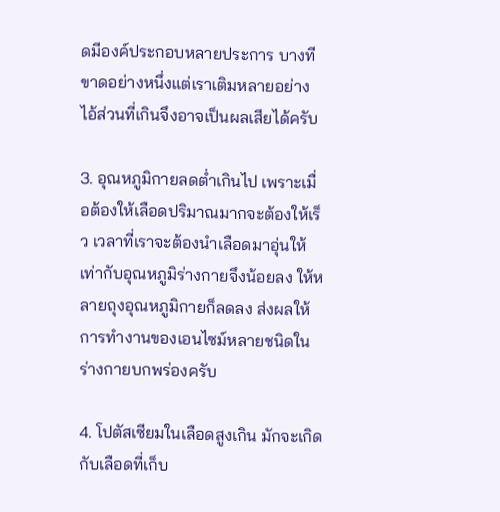ดมีองค์ประกอบหลายประการ บางทีขาดอย่างหนึ่งแต่เราเติมหลายอย่าง ไอ้ส่วนที่เกินจึงอาจเป็นผลเสียได้ครับ

3. อุณหภูมิกายลดต่ำเกินไป เพราะเมื่อต้องให้เลือดปริมาณมากจะต้องให้เร็ว เวลาที่เราจะต้องนำเลือดมาอุ่นให้เท่ากับอุณหภูมิร่างกายจึงน้อยลง ให้หลายถุงอุณหภูมิกายก็ลดลง ส่งผลให้การทำงานของเอนไซม์หลายชนิดในร่างกายบกพร่องครับ

4. โปตัสเซียมในเลือดสูงเกิน มักจะเกิดกับเลือดที่เก็บ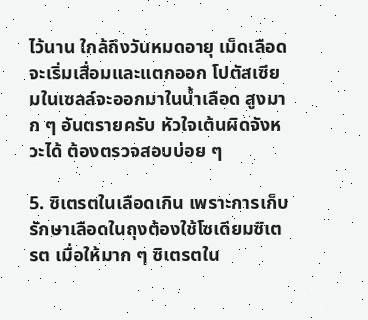ไว้นาน ใกล้ถึงวันหมดอายุ เม็ดเลือดจะเริ่มเสื่อมและแตกออก โปตัสเซียมในเซลล์จะออกมาในน้ำเลือด สูงมาก ๆ อันตรายครับ หัวใจเต้นผิดจังหวะได้ ต้องตรวจสอบบ่อย ๆ

5. ซิเตรตในเลือดเกิน เพราะการเก็บรักษาเลือดในถุงต้องใช้โซเดียมซิเตรต เมื่อให้มาก ๆ ซิเตรตใน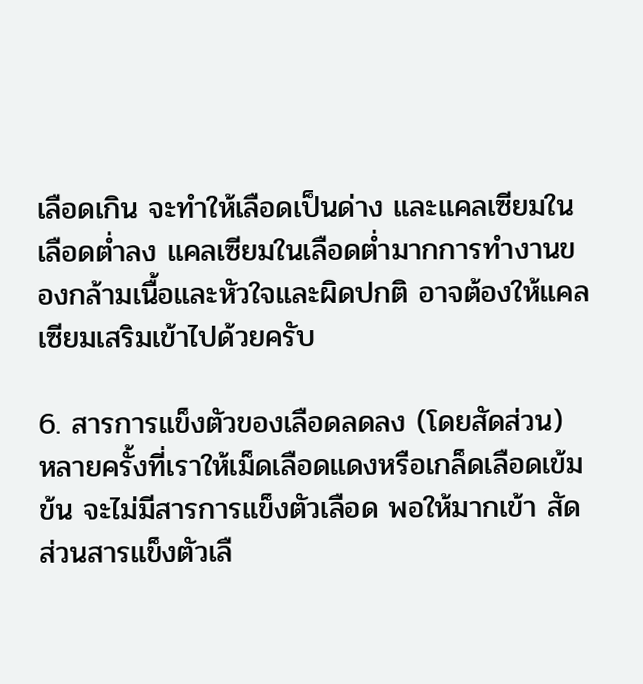เลือดเกิน จะทำให้เลือดเป็นด่าง และแคลเซียมในเลือดต่ำลง แคลเซียมในเลือดต่ำมากการทำงานของกล้ามเนื้อและหัวใจและผิดปกติ อาจต้องให้แคลเซียมเสริมเข้าไปด้วยครับ

6. สารการแข็งตัวของเลือดลดลง (โดยสัดส่วน) หลายครั้งที่เราให้เม็ดเลือดแดงหรือเกล็ดเลือดเข้มข้น จะไม่มีสารการแข็งตัวเลือด พอให้มากเข้า สัดส่วนสารแข็งตัวเลื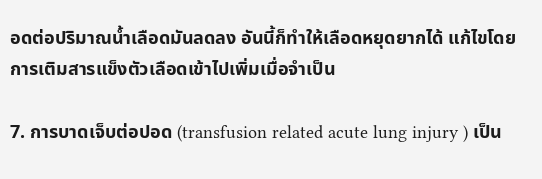อดต่อปริมาณน้ำเลือดมันลดลง อันนี้ก็ทำให้เลือดหยุดยากได้ แก้ไขโดยการเติมสารแข็งตัวเลือดเข้าไปเพิ่มเมื่อจำเป็น

7. การบาดเจ็บต่อปอด (transfusion related acute lung injury ) เป็น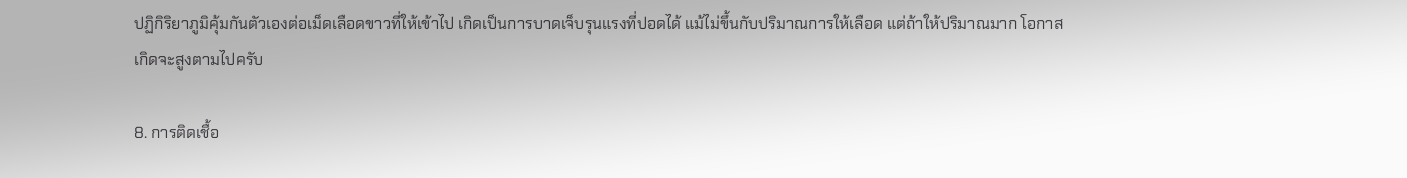ปฏิกิริยาภูมิคุ้มกันตัวเองต่อเม็ดเลือดขาวที่ให้เข้าไป เกิดเป็นการบาดเจ็บรุนแรงที่ปอดได้ แม้ไม่ขึ้นกับปริมาณการให้เลือด แต่ถ้าให้ปริมาณมาก โอกาสเกิดจะสูงตามไปครับ

8. การติดเชื้อ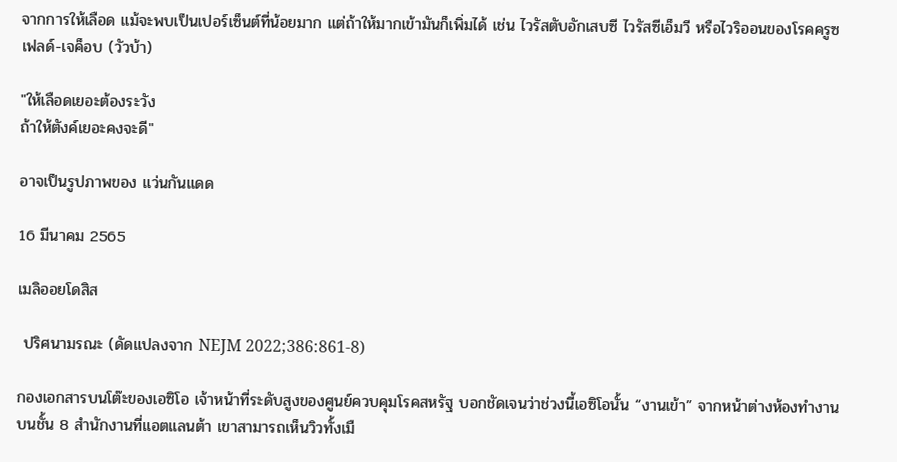จากการให้เลือด แม้จะพบเป็นเปอร์เซ็นต์ที่น้อยมาก แต่ถ้าให้มากเข้ามันก็เพิ่มได้ เช่น ไวรัสตับอักเสบซี ไวรัสซีเอ็มวี หรือไวริออนของโรคครูซเฟลด์-เจค็อบ (วัวบ้า)

"ให้เลือดเยอะต้องระวัง
ถ้าให้ตังค์เยอะคงจะดี"

อาจเป็นรูปภาพของ แว่นกันแดด

16 มีนาคม 2565

เมลิออยโดสิส

 ปริศนามรณะ (ดัดแปลงจาก NEJM 2022;386:861-8)

กองเอกสารบนโต๊ะของเอซิโอ เจ้าหน้าที่ระดับสูงของศูนย์ควบคุมโรคสหรัฐ บอกชัดเจนว่าช่วงนี้เอซิโอนั้น “งานเข้า” จากหน้าต่างห้องทำงานบนชั้น 8 สำนักงานที่แอตแลนต้า เขาสามารถเห็นวิวทั้งเมื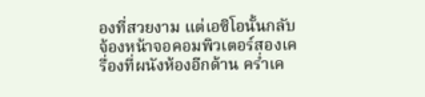องที่สวยงาม แต่เอซิโอนั้นกลับจ้องหน้าจอคอมพิวเตอร์สองเครื่องที่ผนังห้องอีกด้าน คร่ำเค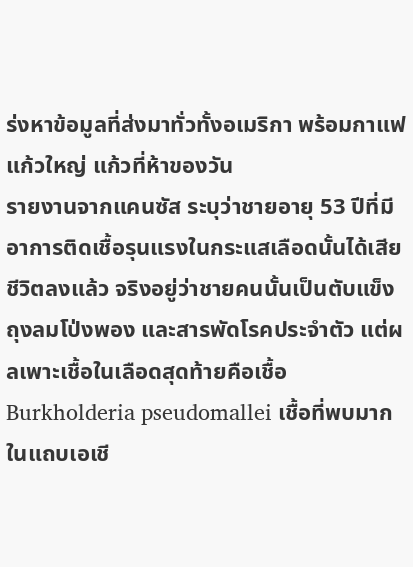ร่งหาข้อมูลที่ส่งมาทั่วทั้งอเมริกา พร้อมกาแฟแก้วใหญ่ แก้วที่ห้าของวัน
รายงานจากแคนซัส ระบุว่าชายอายุ 53 ปีที่มีอาการติดเชื้อรุนแรงในกระแสเลือดนั้นได้เสียชีวิตลงแล้ว จริงอยู่ว่าชายคนนั้นเป็นตับแข็ง ถุงลมโป่งพอง และสารพัดโรคประจำตัว แต่ผลเพาะเชื้อในเลือดสุดท้ายคือเชื้อ Burkholderia pseudomallei เชื้อที่พบมากในแถบเอเชี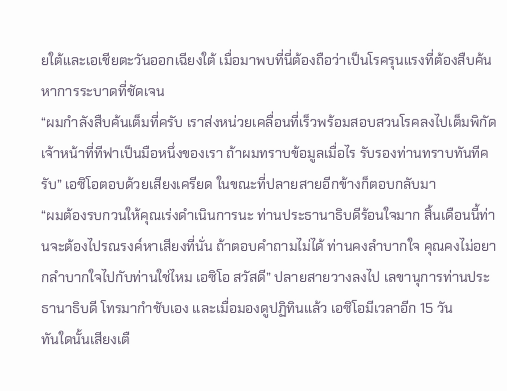ยใต้และเอเชียตะวันออกเฉียงใต้ เมื่อมาพบที่นี่ต้องถือว่าเป็นโรครุนแรงที่ต้องสืบค้นหาการระบาดที่ชัดเจน
“ผมกำลังสืบค้นเต็มที่ครับ เราส่งหน่วยเคลื่อนที่เร็วพร้อมสอบสวนโรคลงไปเต็มพิกัด เจ้าหน้าที่ทีฟาเป็นมือหนึ่งของเรา ถ้าผมทราบข้อมูลเมื่อไร รับรองท่านทราบทันทีครับ” เอซิโอตอบด้วยเสียงเครียด ในขณะที่ปลายสายอีกข้างก็ตอบกลับมา
“ผมต้องรบกวนให้คุณเร่งดำเนินการนะ ท่านประธานาธิบดีร้อนใจมาก สิ้นเดือนนี้ท่านจะต้องไปรณรงค์หาเสียงที่นั่น ถ้าตอบคำถามไม่ได้ ท่านคงลำบากใจ คุณคงไม่อยากลำบากใจไปกับท่านใช่ไหม เอซิโอ สวัสดี” ปลายสายวางลงไป เลขานุการท่านประธานาธิบดี โทรมากำชับเอง และเมื่อมองดูปฏิทินแล้ว เอซิโอมีเวลาอีก 15 วัน
ทันใดนั้นเสียงเตื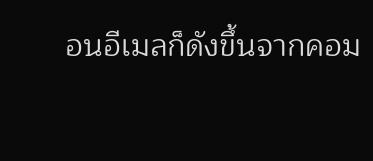อนอีเมลก็ดังขึ้นจากคอม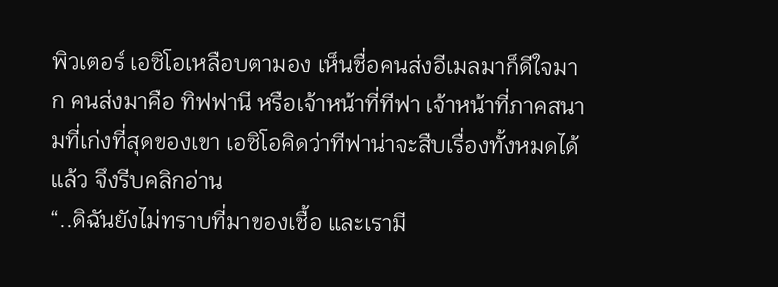พิวเตอร์ เอซิโอเหลือบตามอง เห็นชื่อคนส่งอีเมลมาก็ดีใจมาก คนส่งมาคือ ทิฟฟานี หรือเจ้าหน้าที่ทีฟา เจ้าหน้าที่ภาคสนามที่เก่งที่สุดของเขา เอซิโอคิดว่าทีฟาน่าจะสืบเรื่องทั้งหมดได้แล้ว จึงรีบคลิกอ่าน
“..ดิฉันยังไม่ทราบที่มาของเชื้อ และเรามี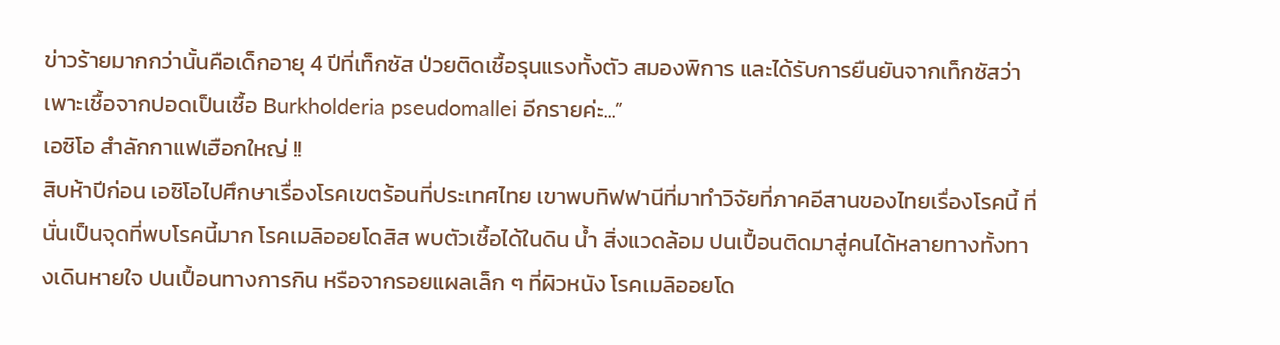ข่าวร้ายมากกว่านั้นคือเด็กอายุ 4 ปีที่เท็กซัส ป่วยติดเชื้อรุนแรงทั้งตัว สมองพิการ และได้รับการยืนยันจากเท็กซัสว่า เพาะเชื้อจากปอดเป็นเชื้อ Burkholderia pseudomallei อีกรายค่ะ...”
เอซิโอ สำลักกาแฟเฮือกใหญ่ !!
สิบห้าปีก่อน เอซิโอไปศึกษาเรื่องโรคเขตร้อนที่ประเทศไทย เขาพบทิฟฟานีที่มาทำวิจัยที่ภาคอีสานของไทยเรื่องโรคนี้ ที่นั่นเป็นจุดที่พบโรคนี้มาก โรคเมลิออยโดสิส พบตัวเชื้อได้ในดิน น้ำ สิ่งแวดล้อม ปนเปื้อนติดมาสู่คนได้หลายทางทั้งทางเดินหายใจ ปนเปื้อนทางการกิน หรือจากรอยแผลเล็ก ๆ ที่ผิวหนัง โรคเมลิออยโด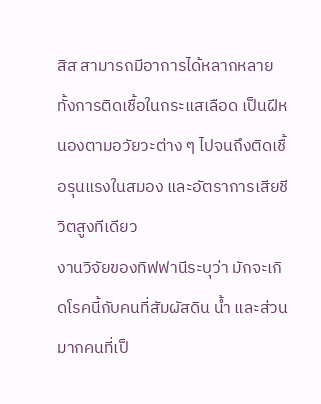สิส สามารถมีอาการได้หลากหลาย ทั้งการติดเชื้อในกระแสเลือด เป็นฝีหนองตามอวัยวะต่าง ๆ ไปจนถึงติดเชื้อรุนแรงในสมอง และอัตราการเสียชีวิตสูงทีเดียว
งานวิจัยของทิฟฟานีระบุว่า มักจะเกิดโรคนี้กับคนที่สัมผัสดิน น้ำ และส่วนมากคนที่เป็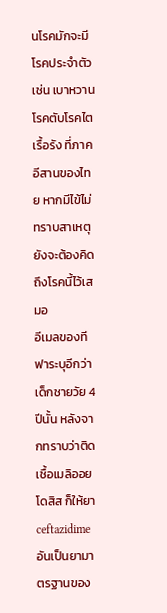นโรคมักจะมีโรคประจำตัวเช่น เบาหวาน โรคตับโรคไตเรื้อรัง ที่ภาคอีสานของไทย หากมีไข้ไม่ทราบสาเหตุยังจะต้องคิดถึงโรคนี้ไว้เสมอ
อีเมลของทีฟาระบุอีกว่า เด็กชายวัย 4 ปีนั้น หลังจากทราบว่าติดเชื้อเมลิออยโดสิส ก็ให้ยา ceftazidime อันเป็นยามาตรฐานของ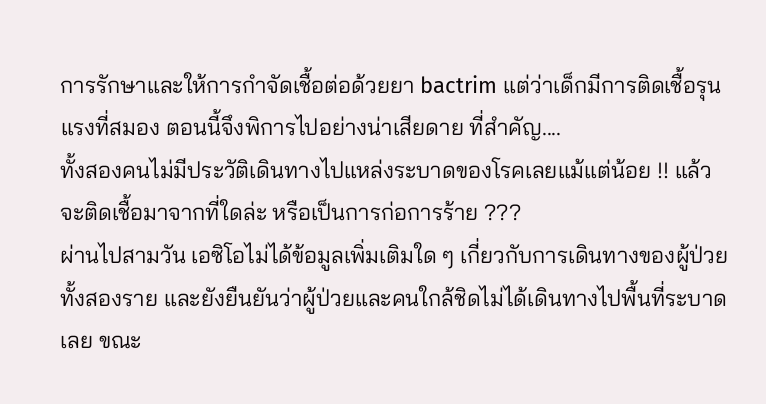การรักษาและให้การกำจัดเชื้อต่อด้วยยา bactrim แต่ว่าเด็กมีการติดเชื้อรุนแรงที่สมอง ตอนนี้จึงพิการไปอย่างน่าเสียดาย ที่สำคัญ....
ทั้งสองคนไม่มีประวัติเดินทางไปแหล่งระบาดของโรคเลยแม้แต่น้อย !! แล้วจะติดเชื้อมาจากที่ใดล่ะ หรือเป็นการก่อการร้าย ???
ผ่านไปสามวัน เอซิโอไม่ได้ข้อมูลเพิ่มเติมใด ๆ เกี่ยวกับการเดินทางของผู้ป่วยทั้งสองราย และยังยืนยันว่าผู้ป่วยและคนใกล้ชิดไม่ได้เดินทางไปพื้นที่ระบาดเลย ขณะ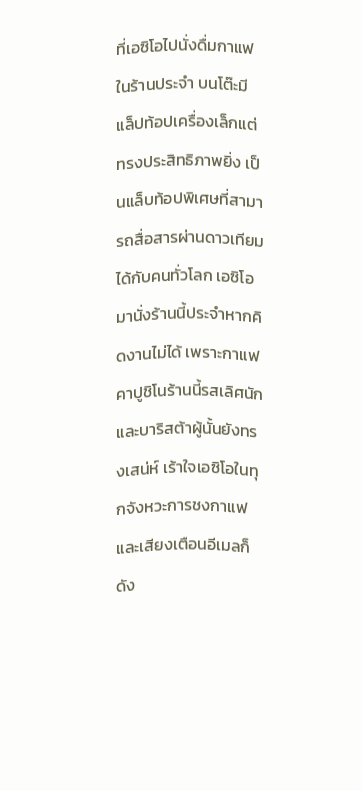ที่เอซิโอไปนั่งดื่มกาแฟในร้านประจำ บนโต๊ะมีแล็ปท้อปเครื่องเล็กแต่ทรงประสิทธิภาพยิ่ง เป็นแล็บท้อปพิเศษที่สามารถสื่อสารผ่านดาวเทียมได้กับคนทั่วโลก เอซิโอมานั่งร้านนี้ประจำหากคิดงานไม่ได้ เพราะกาแฟคาปูชิโนร้านนี้รสเลิศนักและบาริสต้าผู้นั้นยังทรงเสน่ห์ เร้าใจเอซิโอในทุกจังหวะการชงกาแฟ และเสียงเตือนอีเมลก็ดัง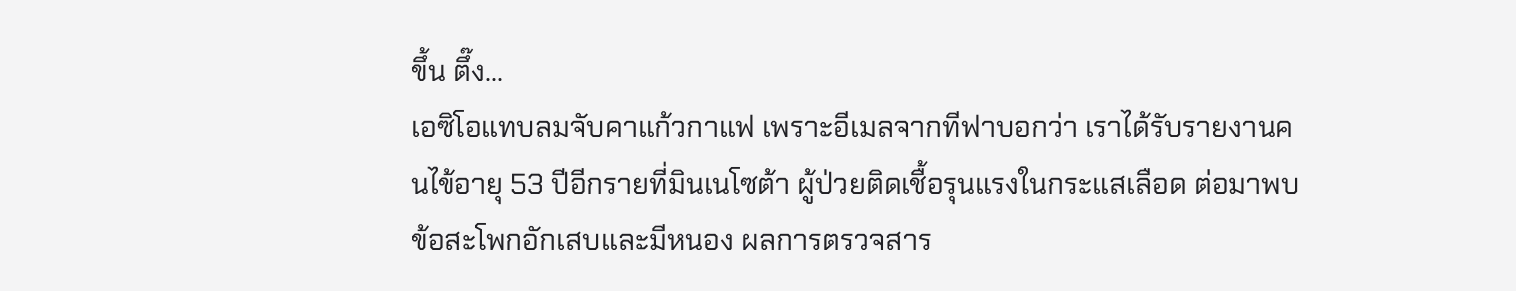ขึ้น ตึ๊ง...
เอซิโอแทบลมจับคาแก้วกาแฟ เพราะอีเมลจากทีฟาบอกว่า เราได้รับรายงานคนไข้อายุ 53 ปีอีกรายที่มินเนโซต้า ผู้ป่วยติดเชื้อรุนแรงในกระแสเลือด ต่อมาพบข้อสะโพกอักเสบและมีหนอง ผลการตรวจสาร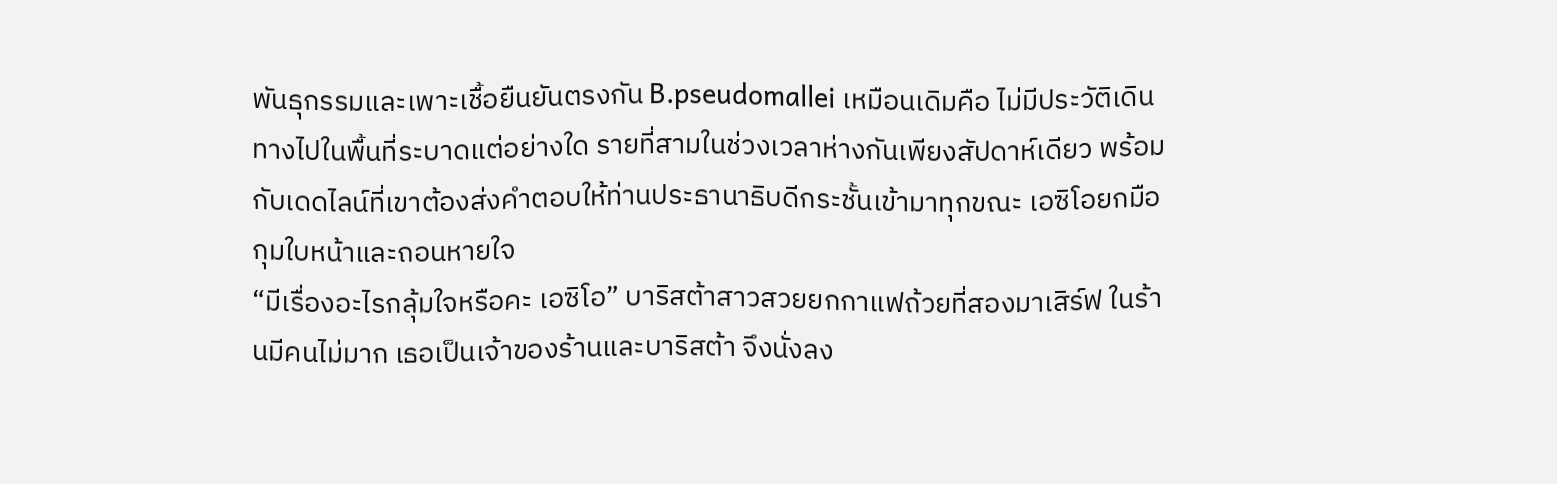พันธุกรรมและเพาะเชื้อยืนยันตรงกัน B.pseudomallei เหมือนเดิมคือ ไม่มีประวัติเดินทางไปในพื้นที่ระบาดแต่อย่างใด รายที่สามในช่วงเวลาห่างกันเพียงสัปดาห์เดียว พร้อมกับเดดไลน์ที่เขาต้องส่งคำตอบให้ท่านประธานาธิบดีกระชั้นเข้ามาทุกขณะ เอซิโอยกมือกุมใบหน้าและถอนหายใจ
“มีเรื่องอะไรกลุ้มใจหรือคะ เอซิโอ” บาริสต้าสาวสวยยกกาแฟถ้วยที่สองมาเสิร์ฟ ในร้านมีคนไม่มาก เธอเป็นเจ้าของร้านและบาริสต้า จึงนั่งลง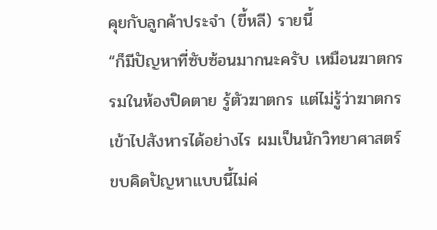คุยกับลูกค้าประจำ (ขี้หลี) รายนี้
“ก็มีปัญหาที่ซับซ้อนมากนะครับ เหมือนฆาตกรรมในห้องปิดตาย รู้ตัวฆาตกร แต่ไม่รู้ว่าฆาตกรเข้าไปสังหารได้อย่างไร ผมเป็นนักวิทยาศาสตร์ ขบคิดปัญหาแบบนี้ไม่ค่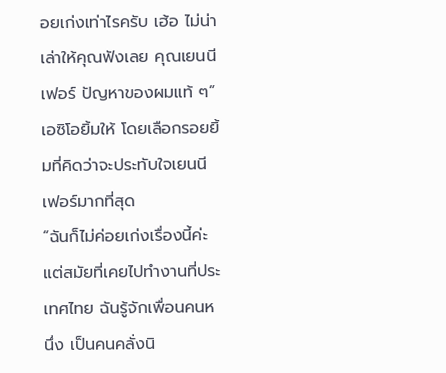อยเก่งเท่าไรครับ เฮ้อ ไม่น่าเล่าให้คุณฟังเลย คุณเยนนีเฟอร์ ปัญหาของผมแท้ ๆ” เอซิโอยิ้มให้ โดยเลือกรอยยิ้มที่คิดว่าจะประทับใจเยนนีเฟอร์มากที่สุด
“ฉันก็ไม่ค่อยเก่งเรื่องนี้ค่ะ แต่สมัยที่เคยไปทำงานที่ประเทศไทย ฉันรู้จักเพื่อนคนหนึ่ง เป็นคนคลั่งนิ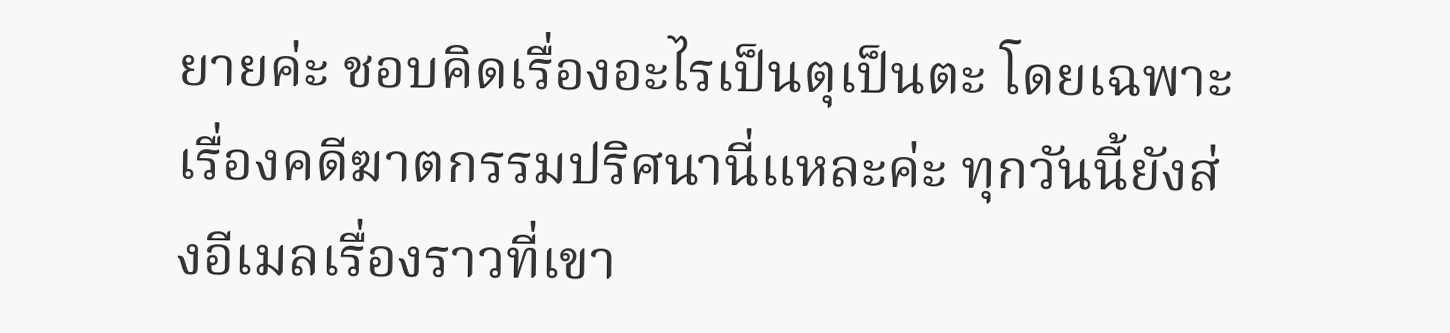ยายค่ะ ชอบคิดเรื่องอะไรเป็นตุเป็นตะ โดยเฉพาะเรื่องคดีฆาตกรรมปริศนานี่แหละค่ะ ทุกวันนี้ยังส่งอีเมลเรื่องราวที่เขา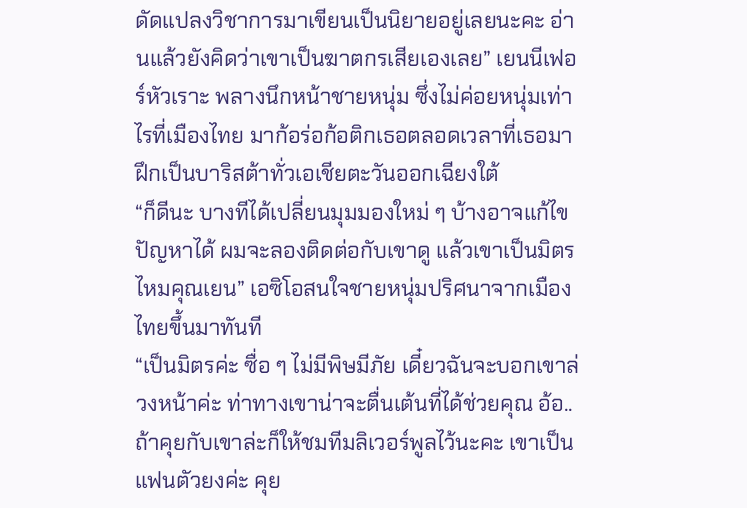ดัดแปลงวิชาการมาเขียนเป็นนิยายอยู่เลยนะคะ อ่านแล้วยังคิดว่าเขาเป็นฆาตกรเสียเองเลย” เยนนีเฟอร์หัวเราะ พลางนึกหน้าชายหนุ่ม ซึ่งไม่ค่อยหนุ่มเท่าไรที่เมืองไทย มาก้อร่อก้อติกเธอตลอดเวลาที่เธอมาฝึกเป็นบาริสต้าทั่วเอเชียตะวันออกเฉียงใต้
“ก็ดีนะ บางทีได้เปลี่ยนมุมมองใหม่ ๆ บ้างอาจแก้ไขปัญหาได้ ผมจะลองติดต่อกับเขาดู แล้วเขาเป็นมิตรไหมคุณเยน” เอซิโอสนใจชายหนุ่มปริศนาจากเมืองไทยขึ้นมาทันที
“เป็นมิตรค่ะ ซื่อ ๆ ไม่มีพิษมีภัย เดี๋ยวฉันจะบอกเขาล่วงหน้าค่ะ ท่าทางเขาน่าจะตื่นเต้นที่ได้ช่วยคุณ อ้อ..ถ้าคุยกับเขาล่ะก็ให้ชมทีมลิเวอร์พูลไว้นะคะ เขาเป็นแฟนตัวยงค่ะ คุย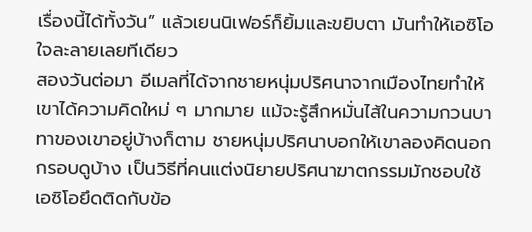เรื่องนี้ได้ทั้งวัน” แล้วเยนนิเฟอร์ก็ยิ้มและขยิบตา มันทำให้เอซิโอใจละลายเลยทีเดียว
สองวันต่อมา อีเมลที่ได้จากชายหนุ่มปริศนาจากเมืองไทยทำให้เขาได้ความคิดใหม่ ๆ มากมาย แม้จะรู้สึกหมั่นไส้ในความกวนบาทาของเขาอยู่บ้างก็ตาม ชายหนุ่มปริศนาบอกให้เขาลองคิดนอกกรอบดูบ้าง เป็นวิธีที่คนแต่งนิยายปริศนาฆาตกรรมมักชอบใช้ เอซิโอยึดติดกับข้อ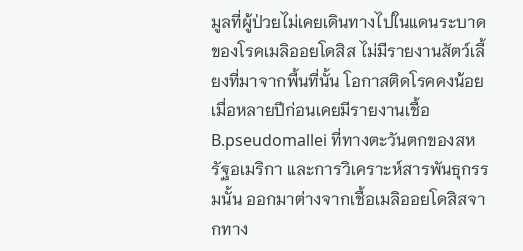มูลที่ผู้ป่วยไม่เคยเดินทางไปในแดนระบาดของโรคเมลิออยโดสิส ไม่มีรายงานสัตว์เลี้ยงที่มาจากพื้นที่นั้น โอกาสติดโรคคงน้อย เมื่อหลายปีก่อนเคยมีรายงานเชื้อ B.pseudomallei ที่ทางตะวันตกของสหรัฐอเมริกา และการวิเคราะห์สารพันธุกรรมนั้น ออกมาต่างจากเชื้อเมลิออยโดสิสจากทาง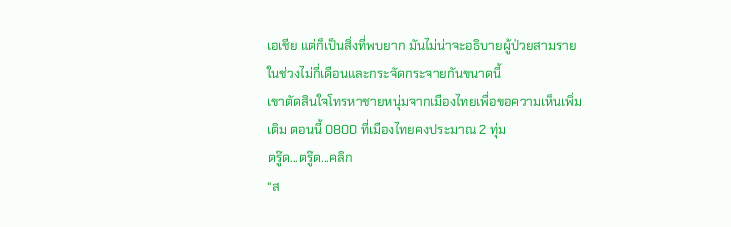เอเชีย แต่ก็เป็นสิ่งที่พบยาก มันไม่น่าจะอธิบายผู้ป่วยสามรายในช่วงไม่กี่เดือนและกระจัดกระจายกันขนาดนี้
เขาตัดสินใจโทรหาชายหนุ่มจากเมืองไทยเพื่อขอความเห็นเพิ่มเติม ตอนนี้ 0800 ที่เมืองไทยคงประมาณ 2 ทุ่ม
ตรู๊ด...ตรู๊ด...คลิก
“ส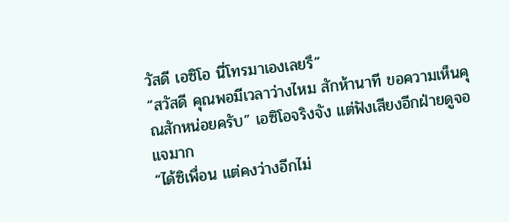วัสดี เอซิโอ นี่โทรมาเองเลยรึ”
“สวัสดี คุณพอมีเวลาว่างไหม สักห้านาที ขอความเห็นคุณสักหน่อยครับ” เอซิโอจริงจัง แต่ฟังเสียงอีกฝ่ายดูจอแจมาก
“ได้ซิเพื่อน แต่คงว่างอีกไม่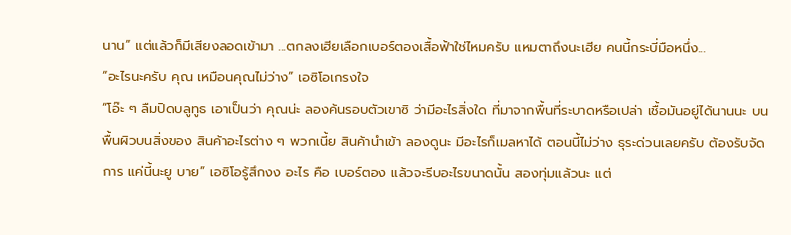นาน” แต่แล้วก็มีเสียงลอดเข้ามา ...ตกลงเฮียเลือกเบอร์ตองเสื้อฟ้าใช่ไหมครับ แหมตาถึงนะเฮีย คนนี้กระบี่มือหนึ่ง...
“อะไรนะครับ คุณ เหมือนคุณไม่ว่าง” เอซิโอเกรงใจ
“โอ๊ะ ๆ ลืมปิดบลูทูธ เอาเป็นว่า คุณน่ะ ลองค้นรอบตัวเขาซิ ว่ามีอะไรสิ่งใด ที่มาจากพื้นที่ระบาดหรือเปล่า เชื้อมันอยู่ได้นานนะ บนพื้นผิวบนสิ่งของ สินค้าอะไรต่าง ๆ พวกเนี้ย สินค้านำเข้า ลองดูนะ มีอะไรก็เมลหาได้ ตอนนี้ไม่ว่าง ธุระด่วนเลยครับ ต้องรับจัดการ แค่นี้นะยู บาย” เอซิโอรู้สึกงง อะไร คือ เบอร์ตอง แล้วจะรีบอะไรขนาดนั้น สองทุ่มแล้วนะ แต่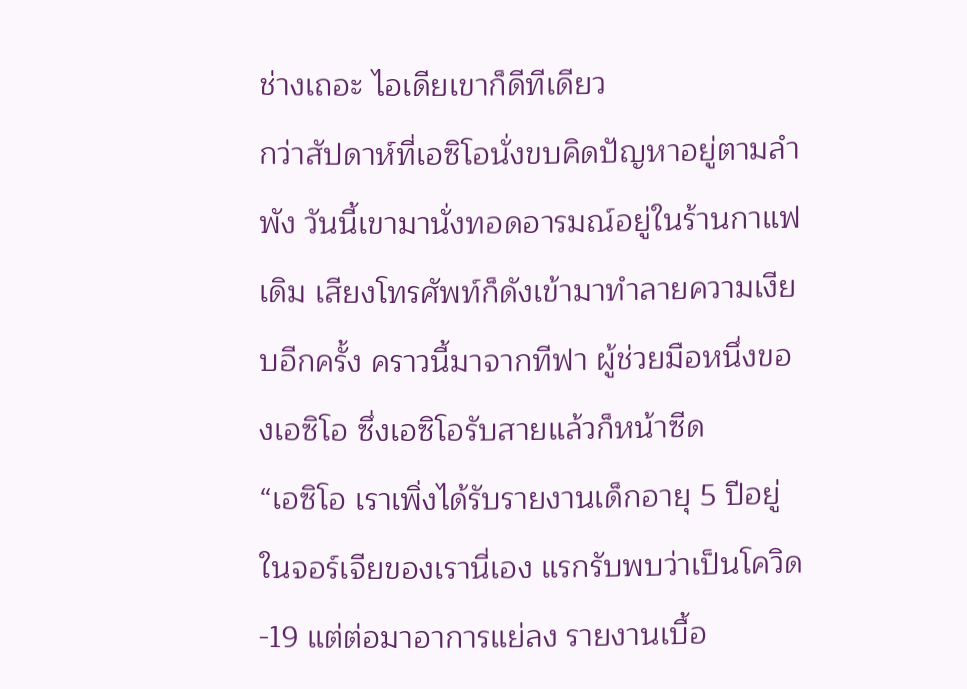ช่างเถอะ ไอเดียเขาก็ดีทีเดียว
กว่าสัปดาห์ที่เอซิโอนั่งขบคิดปัญหาอยู่ตามลำพัง วันนี้เขามานั่งทอดอารมณ์อยู่ในร้านกาแฟเดิม เสียงโทรศัพท์ก็ดังเข้ามาทำลายความเงียบอีกครั้ง คราวนี้มาจากทีฟา ผู้ช่วยมือหนึ่งของเอซิโอ ซึ่งเอซิโอรับสายแล้วก็หน้าซีด
“เอซิโอ เราเพิ่งได้รับรายงานเด็กอายุ 5 ปีอยู่ในจอร์เจียของเรานี่เอง แรกรับพบว่าเป็นโควิด-19 แต่ต่อมาอาการแย่ลง รายงานเบื้อ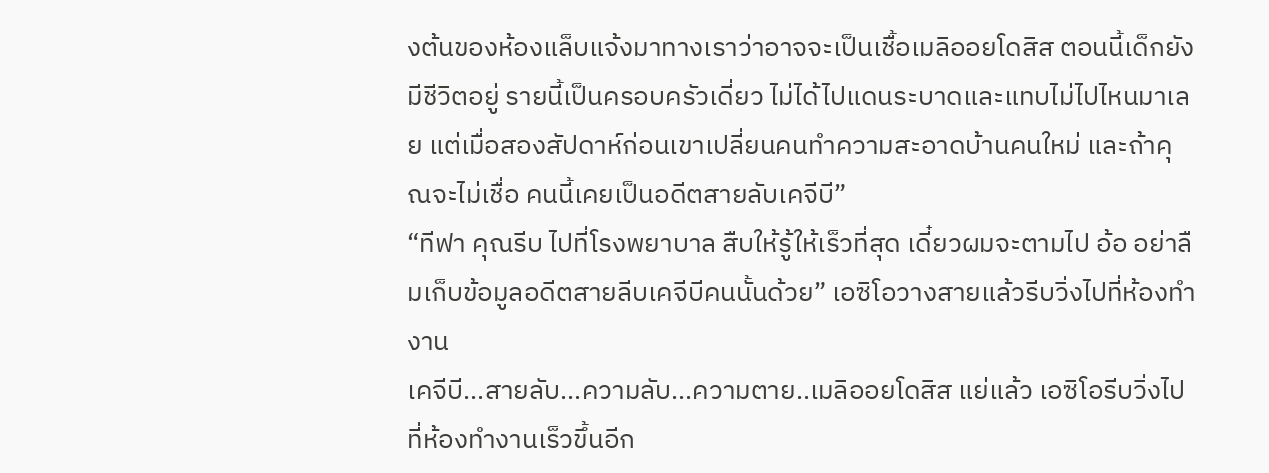งต้นของห้องแล็บแจ้งมาทางเราว่าอาจจะเป็นเชื้อเมลิออยโดสิส ตอนนี้เด็กยังมีชีวิตอยู่ รายนี้เป็นครอบครัวเดี่ยว ไม่ได้ไปแดนระบาดและแทบไม่ไปไหนมาเลย แต่เมื่อสองสัปดาห์ก่อนเขาเปลี่ยนคนทำความสะอาดบ้านคนใหม่ และถ้าคุณจะไม่เชื่อ คนนี้เคยเป็นอดีตสายลับเคจีบี”
“ทีฟา คุณรีบ ไปที่โรงพยาบาล สืบให้รู้ให้เร็วที่สุด เดี๋ยวผมจะตามไป อ้อ อย่าลืมเก็บข้อมูลอดีตสายลีบเคจีบีคนนั้นด้วย” เอซิโอวางสายแล้วรีบวิ่งไปที่ห้องทำงาน
เคจีบี...สายลับ...ความลับ...ความตาย..เมลิออยโดสิส แย่แล้ว เอซิโอรีบวิ่งไปที่ห้องทำงานเร็วขึ้นอีก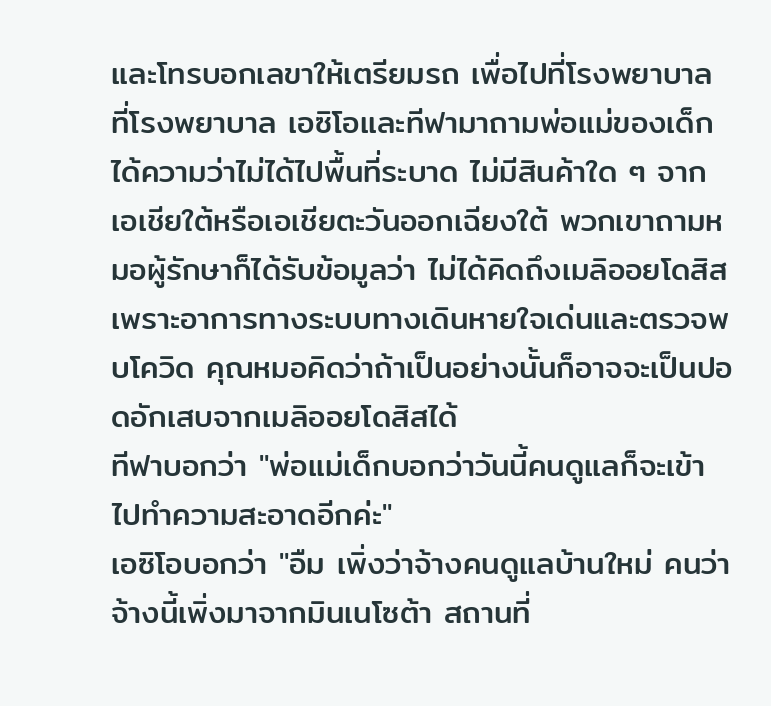และโทรบอกเลขาให้เตรียมรถ เพื่อไปที่โรงพยาบาล
ที่โรงพยาบาล เอซิโอและทีฟามาถามพ่อแม่ของเด็ก ได้ความว่าไม่ได้ไปพื้นที่ระบาด ไม่มีสินค้าใด ๆ จากเอเชียใต้หรือเอเชียตะวันออกเฉียงใต้ พวกเขาถามหมอผู้รักษาก็ได้รับข้อมูลว่า ไม่ได้คิดถึงเมลิออยโดสิสเพราะอาการทางระบบทางเดินหายใจเด่นและตรวจพบโควิด คุณหมอคิดว่าถ้าเป็นอย่างนั้นก็อาจจะเป็นปอดอักเสบจากเมลิออยโดสิสได้
ทีฟาบอกว่า "พ่อแม่เด็กบอกว่าวันนี้คนดูแลก็จะเข้าไปทำความสะอาดอีกค่ะ"
เอซิโอบอกว่า "อืม เพิ่งว่าจ้างคนดูแลบ้านใหม่ คนว่าจ้างนี้เพิ่งมาจากมินเนโซต้า สถานที่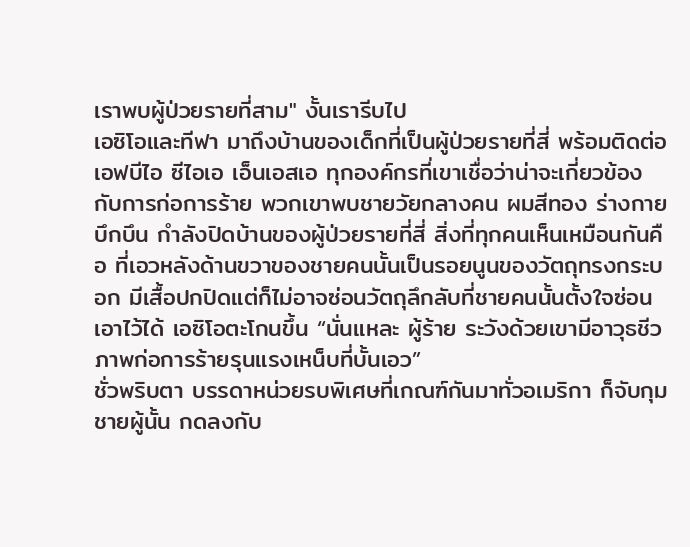เราพบผู้ป่วยรายที่สาม" งั้นเรารีบไป
เอซิโอและทีฟา มาถึงบ้านของเด็กที่เป็นผู้ป่วยรายที่สี่ พร้อมติดต่อเอฟบีไอ ซีไอเอ เอ็นเอสเอ ทุกองค์กรที่เขาเชื่อว่าน่าจะเกี่ยวข้องกับการก่อการร้าย พวกเขาพบชายวัยกลางคน ผมสีทอง ร่างกายบึกบึน กำลังปิดบ้านของผู้ป่วยรายที่สี่ สิ่งที่ทุกคนเห็นเหมือนกันคือ ที่เอวหลังด้านขวาของชายคนนั้นเป็นรอยนูนของวัตถุทรงกระบอก มีเสื้อปกปิดแต่ก็ไม่อาจซ่อนวัตถุลึกลับที่ชายคนนั้นตั้งใจซ่อนเอาไว้ได้ เอซิโอตะโกนขึ้น “นั่นแหละ ผู้ร้าย ระวังด้วยเขามีอาวุธชีวภาพก่อการร้ายรุนแรงเหน็บที่บั้นเอว”
ชั่วพริบตา บรรดาหน่วยรบพิเศษที่เกณฑ์กันมาทั่วอเมริกา ก็จับกุมชายผู้นั้น กดลงกับ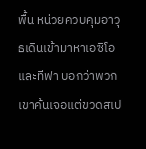พื้น หน่วยควบคุมอาวุธเดินเข้ามาหาเอซิโอและทีฟา บอกว่าพวกเขาค้นเจอแต่ขวดสเป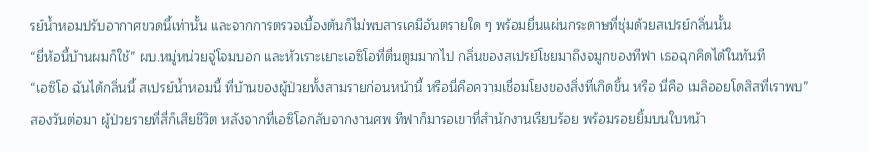รย์น้ำหอมปรับอากาศขวดนี้เท่านั้น และจากการตรวจเบื้องต้นก็ไม่พบสารเคมีอันตรายใด ๆ พร้อมยื่นแผ่นกระดาษที่ชุ่มด้วยสเปรย์กลิ่นนั้น
“ยี่ห้อนี้บ้านผมก็ใช้” ผบ.หมู่หน่วยจู่โจมบอก และหัวเราะเยาะเอซิโอที่ตื่นตูมมากไป กลิ่นของสเปรย์โชยมาถึงจมูกของทีฟา เธอฉุกคิดได้ในทันที
“เอซิโอ ฉันได้กลิ่นนี้ สเปรย์น้ำหอมนี้ ที่บ้านของผู้ป่วยทั้งสามรายก่อนหน้านี้ หรือนี่คือความเชื่อมโยงของสิ่งที่เกิดขึ้น หรือ นี่คือ เมลิออยโดสิสที่เราพบ”
สองวันต่อมา ผู้ป่วยรายที่สี่ก็เสียชีวิต หลังจากที่เอซิโอกลับจากงานศพ ทีฟาก็มารอเขาที่สำนักงานเรียบร้อย พร้อมรอยยิ้มบนใบหน้า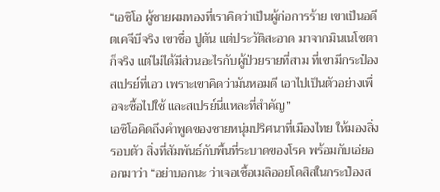“เอซิโอ ผู้ชายผมทองที่เราคิดว่าเป็นผู้ก่อการร้าย เขาเป็นอดีตเคจีบีจริง เขาชื่อ ปูตัน แต่ประวัติสะอาด มาจากมินเนโซตาก็จริง แต่ไม่ได้มีส่วนอะไรกับผู้ป่วยรายที่สาม ที่เขามีกระป๋องสเปรย์ที่เอว เพราะเขาคิดว่ามันหอมดี เอาไปเป็นตัวอย่างเพื่อจะซื้อไปใช้ และสเปรย์นี่แหละที่สำคัญ”
เอซิโอคิดถึงคำพูดของชายหนุ่มปริศนาที่เมืองไทย ให้มองสิ่งรอบตัว สิ่งที่สัมพันธ์กับพื้นที่ระบาดของโรค พร้อมกับเอ่ยออกมาว่า “อย่าบอกนะ ว่าเจอเชื้อเมลิออยโดสิสในกระป๋องส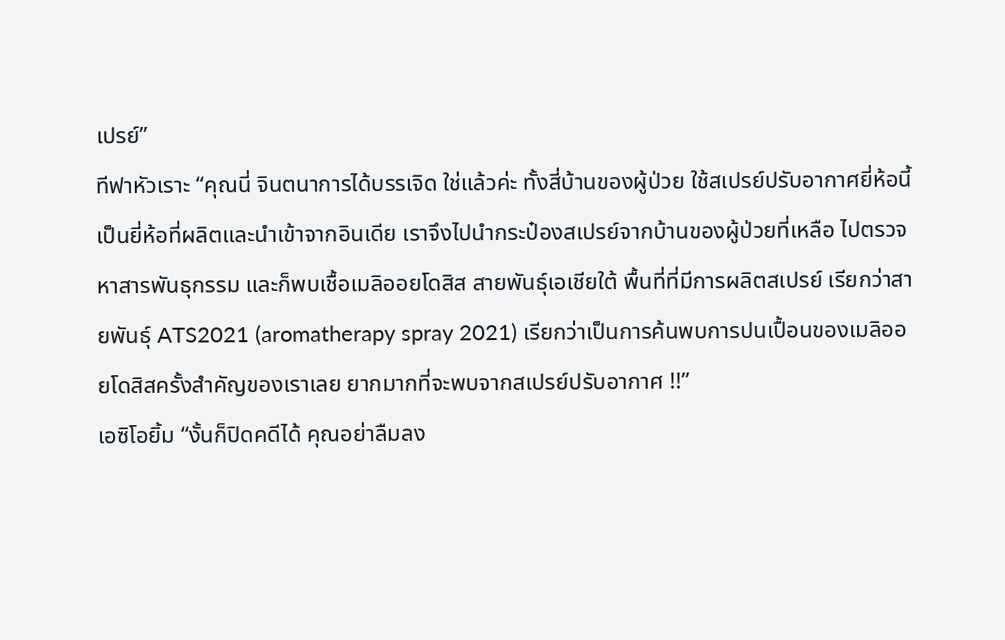เปรย์”
ทีฟาหัวเราะ “คุณนี่ จินตนาการได้บรรเจิด ใช่แล้วค่ะ ทั้งสี่บ้านของผู้ป่วย ใช้สเปรย์ปรับอากาศยี่ห้อนี้ เป็นยี่ห้อที่ผลิตและนำเข้าจากอินเดีย เราจึงไปนำกระป๋องสเปรย์จากบ้านของผู้ป่วยที่เหลือ ไปตรวจหาสารพันธุกรรม และก็พบเชื้อเมลิออยโดสิส สายพันธุ์เอเชียใต้ พื้นที่ที่มีการผลิตสเปรย์ เรียกว่าสายพันธุ์ ATS2021 (aromatherapy spray 2021) เรียกว่าเป็นการค้นพบการปนเปื้อนของเมลิออยโดสิสครั้งสำคัญของเราเลย ยากมากที่จะพบจากสเปรย์ปรับอากาศ !!”
เอซิโอยิ้ม “งั้นก็ปิดคดีได้ คุณอย่าลืมลง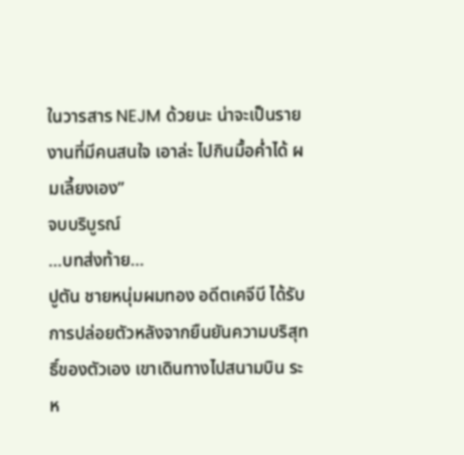ในวารสาร NEJM ด้วยนะ น่าจะเป็นรายงานที่มีคนสนใจ เอาล่ะ ไปกินมื้อค่ำได้ ผมเลี้ยงเอง”
จบบริบูรณ์
…บทส่งท้าย…
ปูตัน ชายหนุ่มผมทอง อดีตเคจีบี ได้รับการปล่อยตัวหลังจากยืนยันความบริสุทธิ์ของตัวเอง เขาเดินทางไปสนามบิน ระห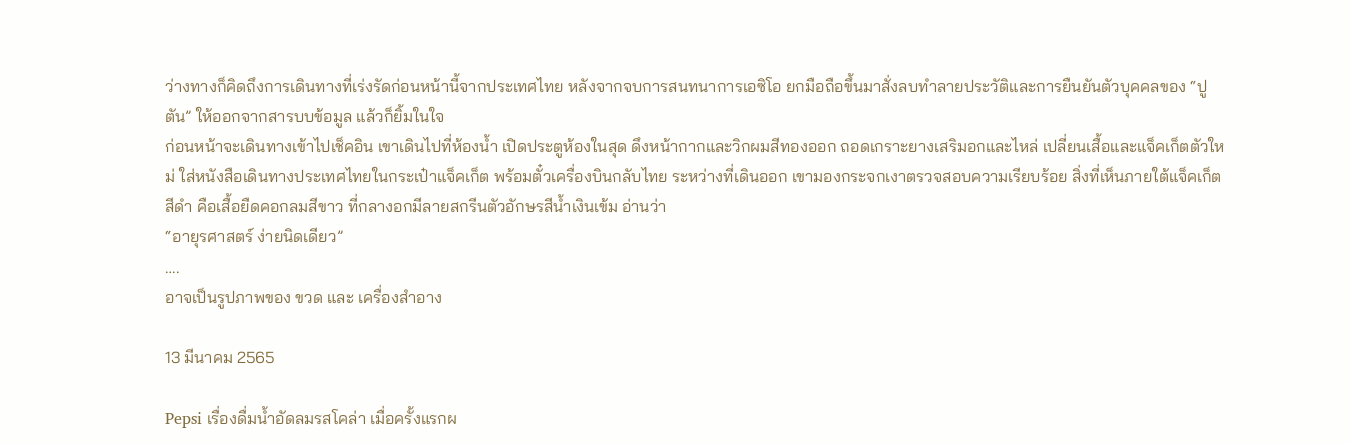ว่างทางก็คิดถึงการเดินทางที่เร่งรัดก่อนหน้านี้จากประเทศไทย หลังจากจบการสนทนาการเอซิโอ ยกมือถือขึ้นมาสั่งลบทำลายประวัติและการยืนยันตัวบุคคลของ “ปูตัน” ให้ออกจากสารบบข้อมูล แล้วก็ยิ้มในใจ
ก่อนหน้าจะเดินทางเข้าไปเช็คอิน เขาเดินไปที่ห้องน้ำ เปิดประตูห้องในสุด ดึงหน้ากากและวิกผมสีทองออก ถอดเกราะยางเสริมอกและไหล่ เปลี่ยนเสื้อและแจ็คเก็ตตัวใหม่ ใส่หนังสือเดินทางประเทศไทยในกระเป๋าแจ็คเก็ต พร้อมตั๋วเครื่องบินกลับไทย ระหว่างที่เดินออก เขามองกระจกเงาตรวจสอบความเรียบร้อย สิ่งที่เห็นภายใต้แจ็คเก็ตสีดำ คือเสื้อยืดคอกลมสีขาว ที่กลางอกมีลายสกรีนตัวอักษรสีน้ำเงินเข้ม อ่านว่า
“อายุรศาสตร์ ง่ายนิดเดียว”
….
อาจเป็นรูปภาพของ ขวด และ เครื่องสำอาง

13 มีนาคม 2565

Pepsi เรื่องดื่มน้ำอัดลมรสโคล่า เมื่อครั้งแรกผ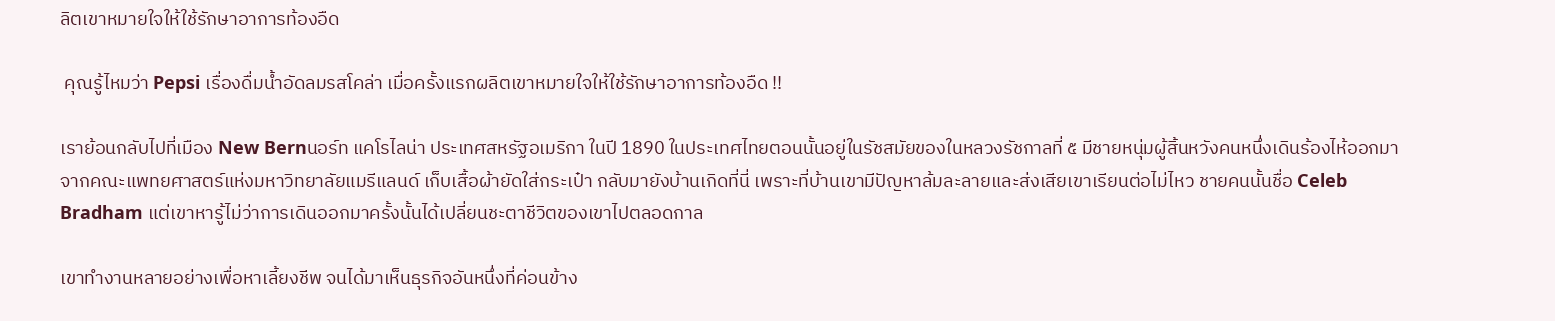ลิตเขาหมายใจให้ใช้รักษาอาการท้องอืด

 คุณรู้ไหมว่า Pepsi เรื่องดื่มน้ำอัดลมรสโคล่า เมื่อครั้งแรกผลิตเขาหมายใจให้ใช้รักษาอาการท้องอืด !!

เราย้อนกลับไปที่เมือง New Bernนอร์ท แคโรไลน่า ประเทศสหรัฐอเมริกา ในปี 1890 ในประเทศไทยตอนนั้นอยู่ในรัชสมัยของในหลวงรัชกาลที่ ๕ มีชายหนุ่มผู้สิ้นหวังคนหนึ่งเดินร้องไห้ออกมาจากคณะแพทยศาสตร์แห่งมหาวิทยาลัยแมรีแลนด์ เก็บเสื้อผ้ายัดใส่กระเป๋า กลับมายังบ้านเกิดที่นี่ เพราะที่บ้านเขามีปัญหาล้มละลายและส่งเสียเขาเรียนต่อไม่ไหว ชายคนนั้นชื่อ Celeb Bradham แต่เขาหารู้ไม่ว่าการเดินออกมาครั้งนั้นได้เปลี่ยนชะตาชีวิตของเขาไปตลอดกาล

เขาทำงานหลายอย่างเพื่อหาเลี้ยงชีพ จนได้มาเห็นธุรกิจอันหนึ่งที่ค่อนข้าง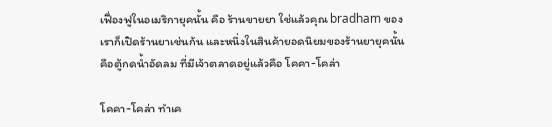เฟื่องฟูในอเมริกายุคนั้น คือ ร้านขายยา ใช่แล้วคุณ bradham ของเราก็เปิดร้านยาเช่นก้น และหนึ่งในสินค้ายอดนิยมของร้านยายุคนั้นคือตู้กดน้ำอัดลม ที่มีเจ้าตลาดอยู่แล้วคือ โคคา-โคล่า

โคคา-โคล่า ทำเค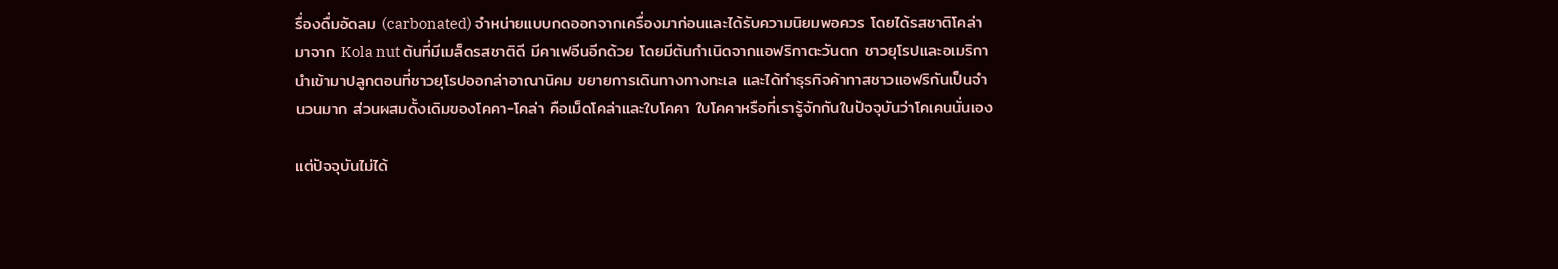รื่องดื่มอัดลม (carbonated) จำหน่ายแบบกดออกจากเครื่องมาก่อนและได้รับความนิยมพอควร โดยได้รสชาติโคล่ามาจาก Kola nut ต้นที่มีเมล็ดรสชาติดี มีคาเฟอีนอีกด้วย โดยมีต้นกำเนิดจากแอฟริกาตะวันตก ชาวยุโรปและอเมริกานำเข้ามาปลูกตอนที่ชาวยุโรปออกล่าอาณานิคม ขยายการเดินทางทางทะเล และได้ทำธุรกิจค้าทาสชาวแอฟริกันเป็นจำนวนมาก ส่วนผสมดั้งเดิมของโคคา-โคล่า คือเม็ดโคล่าและใบโคคา ใบโคคาหรือที่เรารู้จักกันในปัจจุบันว่าโคเคนนั่นเอง

แต่ปัจจุบันไม่ได้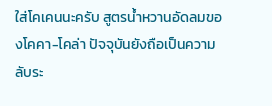ใส่โคเคนนะครับ สูตรน้ำหวานอัดลมของโคคา-โคล่า ปัจจุบันยังถือเป็นความลับระ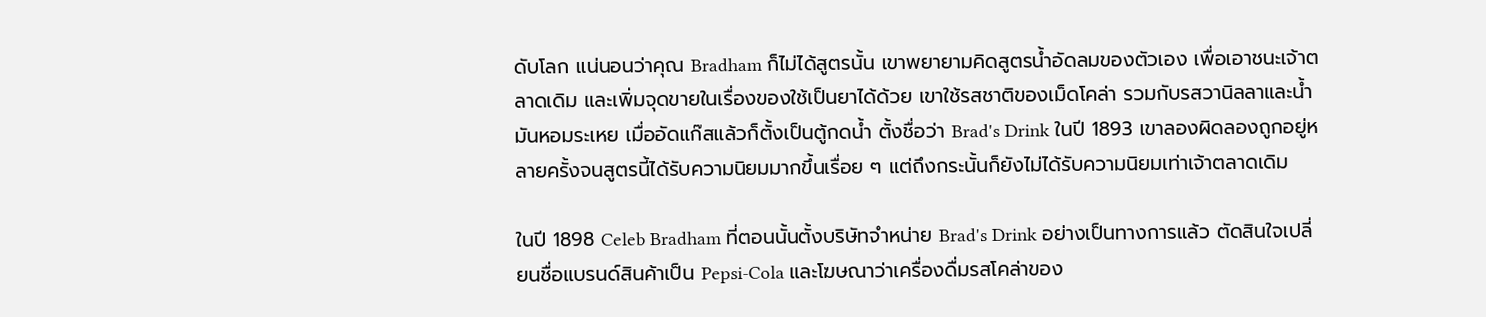ดับโลก แน่นอนว่าคุณ Bradham ก็ไม่ได้สูตรนั้น เขาพยายามคิดสูตรน้ำอัดลมของตัวเอง เพื่อเอาชนะเจ้าตลาดเดิม และเพิ่มจุดขายในเรื่องของใช้เป็นยาได้ด้วย เขาใช้รสชาติของเม็ดโคล่า รวมกับรสวานิลลาและน้ำมันหอมระเหย เมื่ออัดแก๊สแล้วก็ตั้งเป็นตู้กดน้ำ ตั้งชื่อว่า Brad's Drink ในปี 1893 เขาลองผิดลองถูกอยู่หลายครั้งจนสูตรนี้ได้รับความนิยมมากขึ้นเรื่อย ๆ แต่ถึงกระนั้นก็ยังไม่ได้รับความนิยมเท่าเจ้าตลาดเดิม

ในปี 1898 Celeb Bradham ที่ตอนนั้นตั้งบริษัทจำหน่าย Brad's Drink อย่างเป็นทางการแล้ว ตัดสินใจเปลี่ยนชื่อแบรนด์สินค้าเป็น Pepsi-Cola และโฆษณาว่าเครื่องดื่มรสโคล่าของ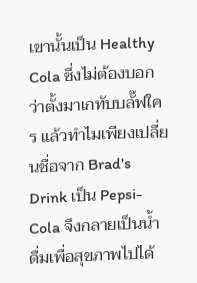เขานั้นเป็น Healthy Cola ซึ่งไม่ต้องบอกว่าตั้งมาเกทับบลั๊ฟใคร แล้วทำไมเพียงเปลี่ยนชื่อจาก Brad's Drink เป็น Pepsi-Cola จึงกลายเป็นน้ำดื่มเพื่อสุขภาพไปได้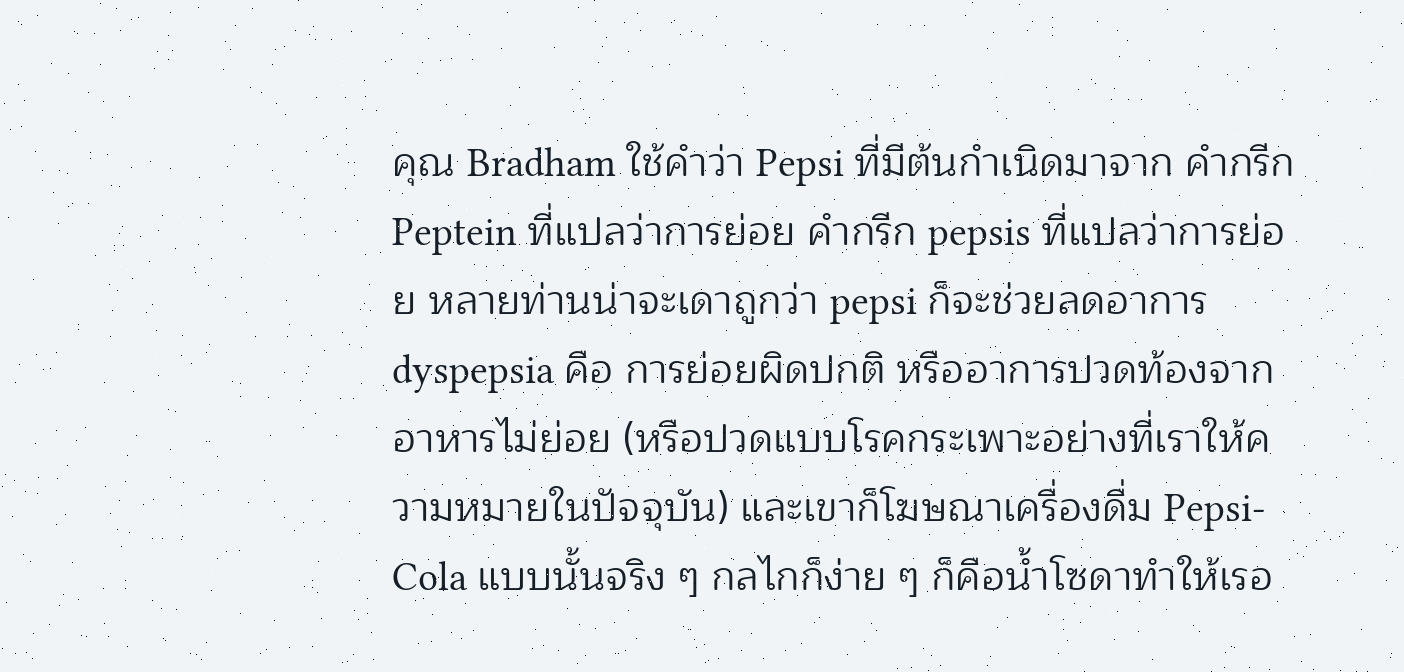คุณ Bradham ใช้คำว่า Pepsi ที่มีต้นกำเนิดมาจาก คำกรีก Peptein ที่แปลว่าการย่อย คำกรีก pepsis ที่แปลว่าการย่อย หลายท่านน่าจะเดาถูกว่า pepsi ก็จะช่วยลดอาการ dyspepsia คือ การย่อยผิดปกติ หรืออาการปวดท้องจากอาหารไม่ย่อย (หรือปวดแบบโรคกระเพาะอย่างที่เราให้ความหมายในปัจจุบัน) และเขาก็โฆษณาเครื่องดื่ม Pepsi-Cola แบบนั้นจริง ๆ กลไกก็ง่าย ๆ ก็คือน้ำโซดาทำให้เรอ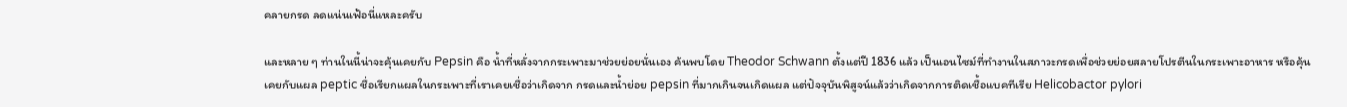คลายกรด ลดแน่นเฟ้อนี่แหละครับ

และหลาย ๆ ท่านในนี้น่าจะคุ้นเคยกับ Pepsin คือ น้ำที่หลั่งจากกระเพาะมาช่วยย่อยนั่นเอง ค้นพบโดย Theodor Schwann ตั้งแต่ปี 1836 แล้ว เป็นเอนไซม์ที่ทำงานในสภาวะกรดเพื่อช่วยย่อยสลายโปรตีนในกระเพาะอาหาร หรือคุ้นเคยกับแผล peptic ชื่อเรียกแผลในกระเพาะที่เราเคยเชื่อว่าเกิดจาก กรดและน้ำย่อย pepsin ที่มากเกินจนเกิดแผล แต่ปัจจุบันพิสูจน์แล้วว่าเกิดจากการติดเชื้อแบคทีเรีย Helicobactor pylori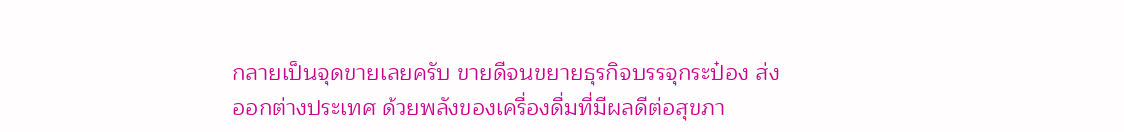กลายเป็นจุดขายเลยครับ ขายดีจนขยายธุรกิจบรรจุกระป๋อง ส่งออกต่างประเทศ ด้วยพลังของเครื่องดื่มที่มีผลดีต่อสุขภา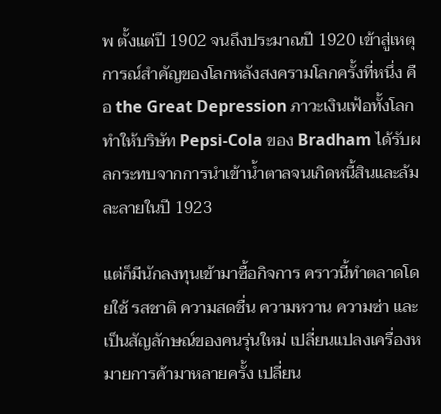พ ตั้งแต่ปี 1902 จนถึงประมาณปี 1920 เข้าสู่เหตุการณ์สำคัญของโลกหลังสงครามโลกครั้งที่หนึ่ง คือ the Great Depression ภาวะเงินเฟ้อทั้งโลก ทำให้บริษัท Pepsi-Cola ของ Bradham ได้รับผลกระทบจากการนำเข้าน้ำตาลจนเกิดหนี้สินและล้มละลายในปี 1923

แต่ก็มีนักลงทุนเข้ามาซื้อกิจการ คราวนี้ทำตลาดโดยใช้ รสชาติ ความสดชื่น ความหวาน ความซ่า และเป็นสัญลักษณ์ของคนรุ่นใหม่ เปลี่ยนแปลงเครื่องหมายการค้ามาหลายครั้ง เปลี่ยน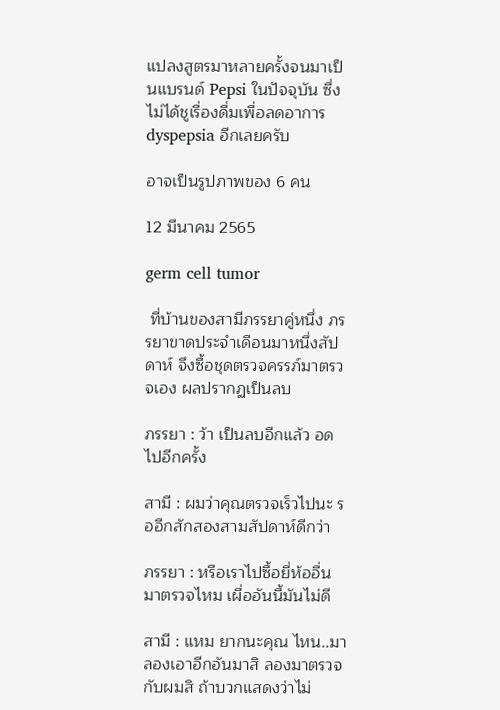แปลงสูตรมาหลายครั้งจนมาเป็นแบรนด์ Pepsi ในปัจจุบัน ซึ่งไม่ได้ชูเรื่องดื่มเพื่อลดอาการ dyspepsia อีกเลยครับ

อาจเป็นรูปภาพของ 6 คน

12 มีนาคม 2565

germ cell tumor

 ที่บ้านของสามีภรรยาคู่หนึ่ง ภรรยาขาดประจำเดือนมาหนึ่งสัปดาห์ จึงซื้อชุดตรวจครรภ์มาตรวจเอง ผลปรากฏเป็นลบ

ภรรยา : ว้า เป็นลบอีกแล้ว อดไปอีกครั้ง

สามี : ผมว่าคุณตรวจเร็วไปนะ รออีกสักสองสามสัปดาห์ดีกว่า

ภรรยา : หรือเราไปซื้อยี่ห้ออื่นมาตรวจไหม เผื่ออันนี้มันไม่ดี

สามี : แหม ยากนะคุณ ไหน..มาลองเอาอีกอันมาสิ ลองมาตรวจกับผมสิ ถ้าบวกแสดงว่าไม่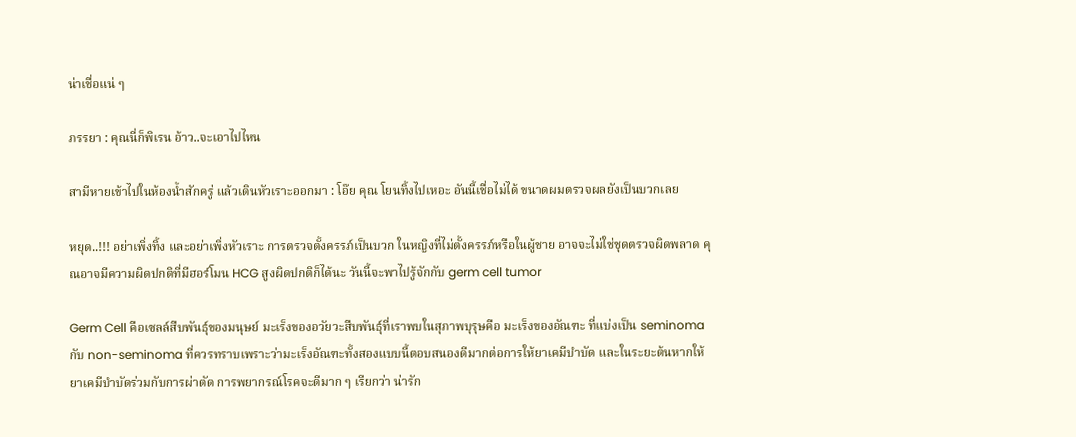น่าเชื่อแน่ ๆ

ภรรยา : คุณนี่ก็พิเรน อ้าว..จะเอาไปไหน

สามีหายเข้าไปในห้องน้ำสักครู่ แล้วเดินหัวเราะออกมา : โอ๊ย คุณ โยนทิ้งไปเหอะ อันนี้เชื่อไม่ได้ ขนาดผมตรวจผลยังเป็นบวกเลย

หยุด..!!! อย่าเพิ่งทิ้ง และอย่าเพิ่งหัวเราะ การตรวจตั้งครรภ์เป็นบวก ในหญิงที่ไม่ตั้งครรภ์หรือในผู้ชาย อาจจะไม่ใช่ชุดตรวจผิดพลาด คุณอาจมีความผิดปกติที่มีฮอร์โมน HCG สูงผิดปกติก็ได้นะ วันนี้จะพาไปรู้จักกับ germ cell tumor

Germ Cell คือเซลล์สืบพันธุ์ของมนุษย์ มะเร็งของอวัยวะสืบพันธุ์ที่เราพบในสุภาพบุรุษคือ มะเร็งของอัณฑะ ที่แบ่งเป็น seminoma กับ non-seminoma ที่ควรทราบเพราะว่ามะเร็งอัณฑะทั้งสองแบบนี้ตอบสนองดีมากต่อการให้ยาเคมีบำบัด และในระยะต้นหากให้ยาเคมีบำบัดร่วมกับการผ่าตัด การพยากรณ์โรคจะดีมาก ๆ เรียกว่า น่ารัก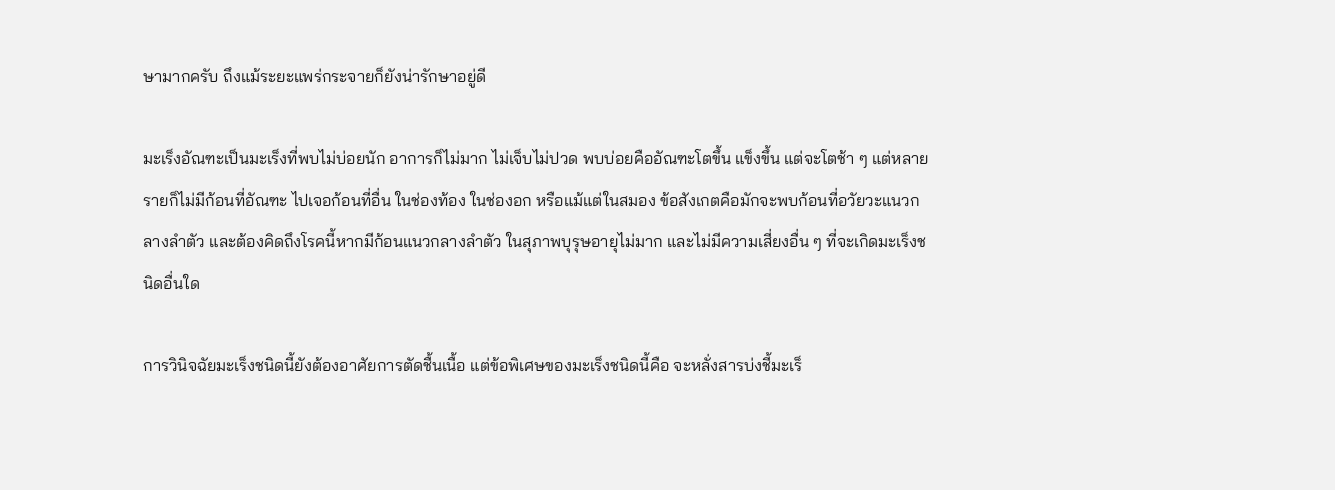ษามากครับ ถึงแม้ระยะแพร่กระจายก็ยังน่ารักษาอยู่ดี

มะเร็งอัณฑะเป็นมะเร็งที่พบไม่บ่อยนัก อาการก็ไม่มาก ไม่เจ็บไม่ปวด พบบ่อยคืออัณฑะโตขึ้น แข็งขึ้น แต่จะโตช้า ๆ แต่หลายรายก็ไม่มีก้อนที่อัณฑะ ไปเจอก้อนที่อื่น ในช่องท้อง ในช่องอก หรือแม้แต่ในสมอง ข้อสังเกตคือมักจะพบก้อนที่อวัยวะแนวกลางลำตัว และต้องคิดถึงโรคนี้หากมีก้อนแนวกลางลำตัว ในสุภาพบุรุษอายุไม่มาก และไม่มีความเสี่ยงอื่น ๆ ที่จะเกิดมะเร็งชนิดอื่นใด

การวินิจฉัยมะเร็งชนิดนี้ยังต้องอาศัยการตัดชื้นเนื้อ แต่ข้อพิเศษของมะเร็งชนิดนี้คือ จะหลั่งสารบ่งชี้มะเร็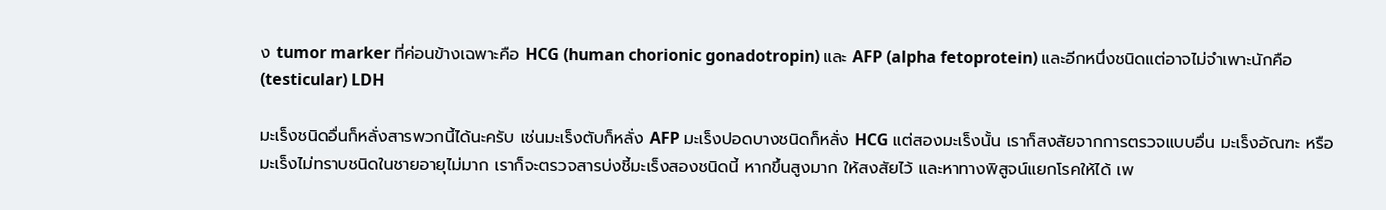ง tumor marker ที่ค่อนข้างเฉพาะคือ HCG (human chorionic gonadotropin) และ AFP (alpha fetoprotein) และอีกหนึ่งชนิดแต่อาจไม่จำเพาะนักคือ (testicular) LDH

มะเร็งชนิดอื่นก็หลั่งสารพวกนี้ได้นะครับ เช่นมะเร็งตับก็หลั่ง AFP มะเร็งปอดบางชนิดก็หลั่ง HCG แต่สองมะเร็งนั้น เราก็สงสัยจากการตรวจแบบอื่น มะเร็งอัณฑะ หรือมะเร็งไม่ทราบชนิดในชายอายุไม่มาก เราก็จะตรวจสารบ่งชี้มะเร็งสองชนิดนี้ หากขึ้นสูงมาก ให้สงสัยไว้ และหาทางพิสูจน์แยกโรคให้ได้ เพ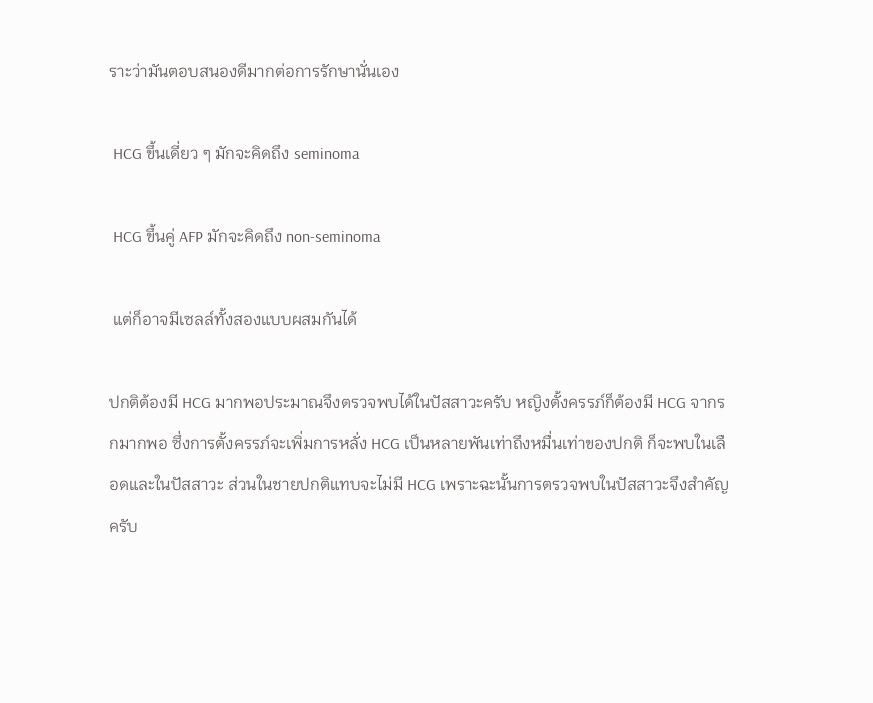ราะว่ามันตอบสนองดีมากต่อการรักษานั่นเอง

 HCG ขึ้นเดี่ยว ๆ มักจะคิดถึง seminoma

 HCG ขึ้นคู่ AFP มักจะคิดถึง non-seminoma

 แต่ก็อาจมีเซลล์ทั้งสองแบบผสมกันได้

ปกติต้องมี HCG มากพอประมาณจึงตรวจพบได้ในปัสสาวะครับ หญิงตั้งครรภ์ก็ต้องมี HCG จากรกมากพอ ซึ่งการตั้งครรภ์จะเพิ่มการหลั่ง HCG เป็นหลายพันเท่าถึงหมื่นเท่าของปกติ ก็จะพบในเลือดและในปัสสาวะ ส่วนในชายปกติแทบจะไม่มี HCG เพราะฉะนั้นการตรวจพบในปัสสาวะจึงสำคัญครับ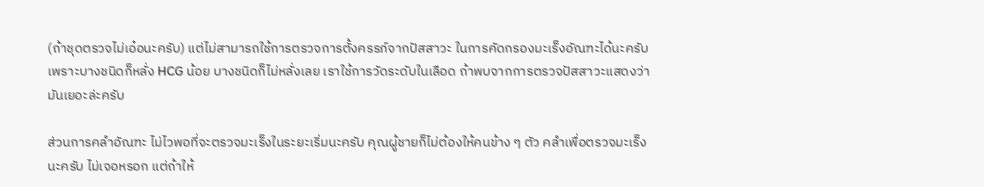(ถ้าชุดตรวจไม่เอ๋อนะครับ) แต่ไม่สามารถใช้การตรวจการตั้งครรภ์จากปัสสาวะ ในการคัดกรองมะเร็งอัณฑะได้นะครับ เพราะบางชนิดก็หลั่ง HCG น้อย บางชนิดก็ไม่หลั่งเลย เราใช้การวัดระดับในเลือด ถ้าพบจากการตรวจปัสสาวะแสดงว่ามันเยอะล่ะครับ

ส่วนการคลำอัณฑะ ไม่ไวพอที่จะตรวจมะเร็งในระยะเริ่มนะครับ คุณผู้ชายก็ไม่ต้องให้คนข้าง ๆ ตัว คลำเพื่อตรวจมะเร็งนะครับ ไม่เจอหรอก แต่ถ้าให้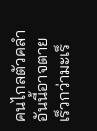คนไกลตัวคลำ อันนี้อาจตายเร็วกว่ามะเร็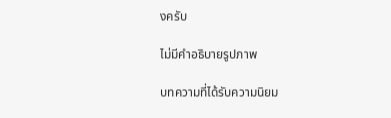งครับ

ไม่มีคำอธิบายรูปภาพ

บทความที่ได้รับความนิยม